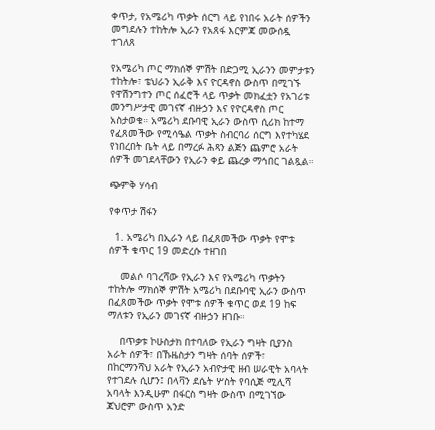ቀጥታ, የአሜሪካ ጥቃት ሰርግ ላይ የነበሩ አራት ሰዎችን መግደሉን ተከትሎ ኢራን የአጸፋ እርምጃ መውሰዷ ተገለጸ

የአሜሪካ ጦር ማክሰኞ ምሽት በድጋሚ ኢራንን መምታቱን ተከትሎ፣ ቴህራን ኢራቅ እና ዮርዳኖስ ውስጥ በሚገኙ የዋሽንግተን ጦር ሰፈሮች ላይ ጥቃት መክፈቷን የአገሪቱ መንግሥታዊ መገናኛ ብዙኃን እና የዮርዳኖስ ጦር አስታወቁ። አሜሪካ ደቡባዊ ኢራን ውስጥ ሲሪክ ከተማ የፈጸመችው የሚሳዔል ጥቃት ስብርባሪ ሰርግ እየተካሄደ የነበረበት ቤት ላይ በማረፉ ሕጻን ልጅን ጨምሮ አራት ሰዎች መገደላቸውን የኢራን ቀይ ጨረቃ ማኅበር ገልጿል።

ጭምቅ ሃሳብ

የቀጥታ ሽፋን

  1. አሜሪካ በኢራን ላይ በፈጸመችው ጥቃት የሞቱ ሰዎች ቁጥር 19 መድረሱ ተዘገበ

    መልሶ ባገረሻው የኢራን እና የአሜሪካ ጥቃትን ተከትሎ ማክሰኞ ምሽት አሜሪካ በደቡባዊ ኢራን ውስጥ በፈጸመችው ጥቃት የሞቱ ሰዎች ቁጥር ወደ 19 ከፍ ማለቱን የኢራን መገናኛ ብዙኃን ዘገቡ።

    በጥቃቱ ኮሁስታክ በተባለው የኢራን ግዛት ቢያንስ አራት ሰዎች፣ በኹዜስታን ግዛት ሰባት ሰዎች፣ በከርማንሻህ አራት የኢራን አብዮታዊ ዘብ ሠራዊት አባላት የተገደሉ ሲሆን፤ በላቫን ደሴት ሦስት የባሲጅ ሚሊሻ አባላት እንዲሁም በፋርስ ግዛት ውስጥ በሚገኘው ጃህሮም ውስጥ አንድ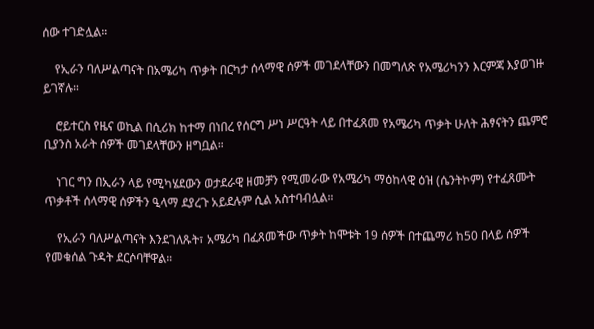ሰው ተገድሏል።

    የኢራን ባለሥልጣናት በአሜሪካ ጥቃት በርካታ ሰላማዊ ሰዎች መገደላቸውን በመግለጽ የአሜሪካንን እርምጃ እያወገዙ ይገኛሉ።

    ሮይተርስ የዜና ወኪል በሲሪክ ከተማ በነበረ የሰርግ ሥነ ሥርዓት ላይ በተፈጸመ የአሜሪካ ጥቃት ሁለት ሕፃናትን ጨምሮ ቢያንስ አራት ሰዎች መገደላቸውን ዘግቧል።

    ነገር ግን በኢራን ላይ የሚካሄደውን ወታደራዊ ዘመቻን የሚመራው የአሜሪካ ማዕከላዊ ዕዝ (ሴንትኮም) የተፈጸሙት ጥቃቶች ሰላማዊ ሰዎችን ዒላማ ደያረጉ አይደሉም ሲል አስተባብሏል።

    የኢራን ባለሥልጣናት እንደገለጹት፣ አሜሪካ በፈጸመችው ጥቃት ከሞቱት 19 ሰዎች በተጨማሪ ከ50 በላይ ሰዎች የመቁሰል ጉዳት ደርሶባቸዋል።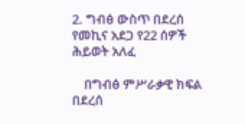2. ግብፅ ውስጥ በደረሰ የመኪና አደጋ የ22 ሰዎች ሕይወት አለፈ

    በግብፅ ምሥራቃዊ ክፍል በደረሰ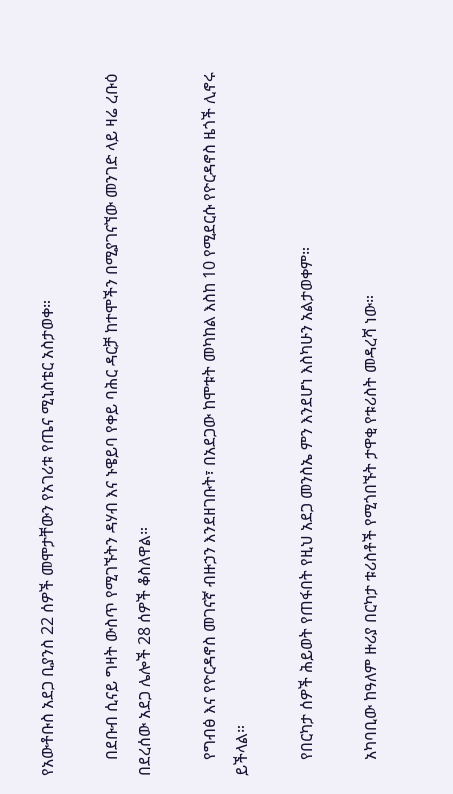የአውቶቡስ አደጋ ቢያንስ 22 ሰዎች መሞታቸውን የአገሪቱ የጤና ሚኒስቴር አስታወቀ።

    በደቡብ ሲናይ ግዛት ውስጥ የሚገኙትን ዳሃብ እና ኑዌይባ የቀይ ባሕር ዳርቻ ከተሞችን በሚያገናኘው መንገድ ላይ ዛሬ ረቡዕ በደረሰው አደጋ ሌሎች 28 ሰዎች ቆስለዋል።

    የግብፅ እና የዮርዳኖስ መገናኛ ብዙኃን እንደዘገቡት፣ በአደጋው ከሞቱት መካከል እስከ 10 የሚደርሱ የዮርዳኖስ ዜጎች ሊኖሩ ይችላል።

    የበርካታ ሰዎች ሕይወት የጠፋበት የዚህ አደጋ መንስኤ ምን እንደሆነ እስካሁን አልታወቀም።

    አካባቢው ከዓለም ዙሪያ በርካታ ቱሪስቶች የሚጎበኙት ታዋቂ የቱሪስት መዳረሻ ነው።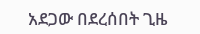አደጋው በደረሰበት ጊዜ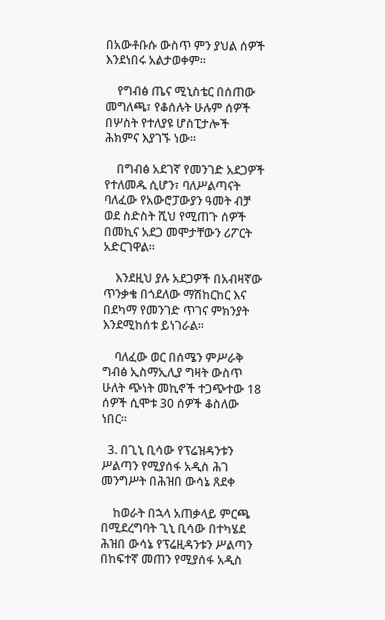በአውቶቡሱ ውስጥ ምን ያህል ሰዎች እንደነበሩ አልታወቀም።

    የግብፅ ጤና ሚኒስቴር በሰጠው መግለጫ፣ የቆሰሉት ሁሉም ሰዎች በሦስት የተለያዩ ሆስፒታሎች ሕክምና እያገኙ ነው።

    በግብፅ አደገኛ የመንገድ አደጋዎች የተለመዱ ሲሆን፣ ባለሥልጣናት ባለፈው የአውሮፓውያን ዓመት ብቻ ወደ ስድስት ሺህ የሚጠጉ ሰዎች በመኪና አደጋ መሞታቸውን ሪፖርት አድርገዋል።

    እንደዚህ ያሉ አደጋዎች በአብዛኛው ጥንቃቄ በጎደለው ማሽከርከር እና በደካማ የመንገድ ጥገና ምክንያት እንደሚከሰቱ ይነገራል።

    ባለፈው ወር በሰሜን ምሥራቅ ግብፅ ኢስማኢሊያ ግዛት ውስጥ ሁለት ጭነት መኪኖች ተጋጭተው 18 ሰዎች ሲሞቱ 30 ሰዎች ቆስለው ነበር።

  3. በጊኒ ቢሳው የፕሬዝዳንቱን ሥልጣን የሚያሰፋ አዲስ ሕገ መንግሥት በሕዝበ ውሳኔ ጸደቀ

    ከወራት በኋላ አጠቃላይ ምርጫ በሚደረግባት ጊኒ ቢሳው በተካሄደ ሕዝበ ውሳኔ የፕሬዚዳንቱን ሥልጣን በከፍተኛ መጠን የሚያሰፋ አዲስ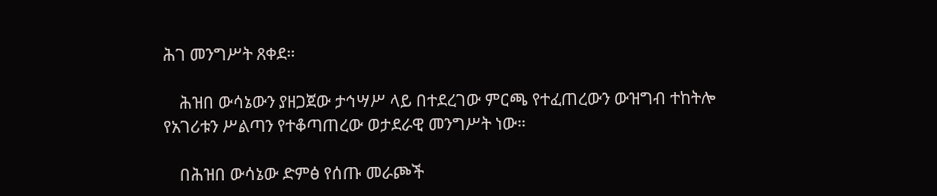ሕገ መንግሥት ጸቀደ።

    ሕዝበ ውሳኔውን ያዘጋጀው ታኅሣሥ ላይ በተደረገው ምርጫ የተፈጠረውን ውዝግብ ተከትሎ የአገሪቱን ሥልጣን የተቆጣጠረው ወታደራዊ መንግሥት ነው።

    በሕዝበ ውሳኔው ድምፅ የሰጡ መራጮች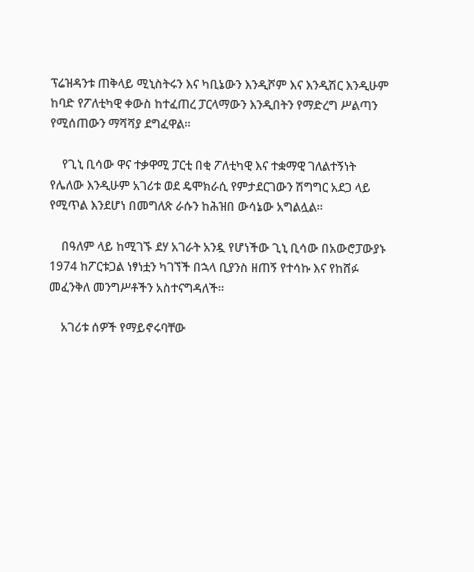ፕሬዝዳንቱ ጠቅላይ ሚኒስትሩን እና ካቢኔውን እንዲሾም እና እንዲሽር እንዲሁም ከባድ የፖለቲካዊ ቀውስ ከተፈጠረ ፓርላማውን እንዲበትን የማድረግ ሥልጣን የሚሰጠውን ማሻሻያ ደግፈዋል።

    የጊኒ ቢሳው ዋና ተቃዋሚ ፓርቲ በቂ ፖለቲካዊ እና ተቋማዊ ገለልተኝነት የሌለው እንዲሁም አገሪቱ ወደ ዴሞክራሲ የምታደርገውን ሽግግር አደጋ ላይ የሚጥል እንደሆነ በመግለጽ ራሱን ከሕዝበ ውሳኔው አግልሏል።

    በዓለም ላይ ከሚገኙ ደሃ አገራት አንዷ የሆነችው ጊኒ ቢሳው በአውሮፓውያኑ 1974 ከፖርቱጋል ነፃነቷን ካገኘች በኋላ ቢያንስ ዘጠኝ የተሳኩ እና የከሸፉ መፈንቅለ መንግሥቶችን አስተናግዳለች።

    አገሪቱ ሰዎች የማይኖሩባቸው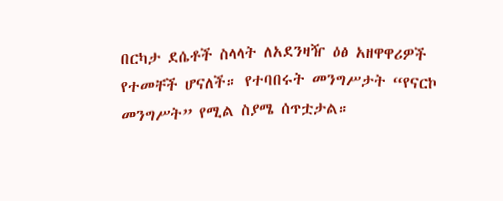በርካታ ደሴቶች ስላላት ለአደንዛዥ ዕፅ አዘዋዋሪዎች የተመቸች ሆናለች። የተባበሩት መንግሥታት “የናርኮ መንግሥት” የሚል ስያሜ ሰጥቷታል።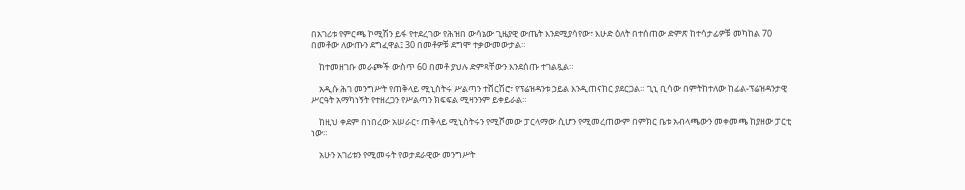በአገሪቱ የምርጫ ኮሚሽን ይፋ የተደረገው የሕዝበ ውሳኔው ጊዜያዊ ውጤት እንደሚያሳየው፣ እሁድ ዕለት በተሰጠው ድምጽ ከተሳታፊዎቹ መካከል 70 በመቶው ለውጡን ደግፈዋል፤ 30 በመቶዎቹ ደግሞ ተቃውመውታል።

    ከተመዘገቡ መራጮች ውስጥ 60 በመቶ ያህሉ ድምጻቸውን እንደሰጡ ተገልጿል።

    አዲሱ ሕገ መንግሥት የጠቅላይ ሚኒስትሩ ሥልጣን ተሸርሽሮ፣ የፕሬዝዳንቱ ኃይል እንዲጠናከር ያደርጋል። ጊኒ ቢሳው በምትከተለው ከፊል-ፕሬዝዳንታዊ ሥርዓት አማካነኝት የተዘረጋን የሥልጣን ክፍፍል ሚዛንንም ይቀይራል።

    ከዚህ ቀደም በነበረው አሠራር፣ ጠቅላይ ሚኒስትሩን የሚሾመው ፓርላማው ሲሆን የሚመረጠውም በምክር ቤቱ አብላጫውን መቀመጫ ከያዘው ፓርቲ ነው።

    አሁን አገሪቱን የሚመሩት የወታደራዊው መንግሥት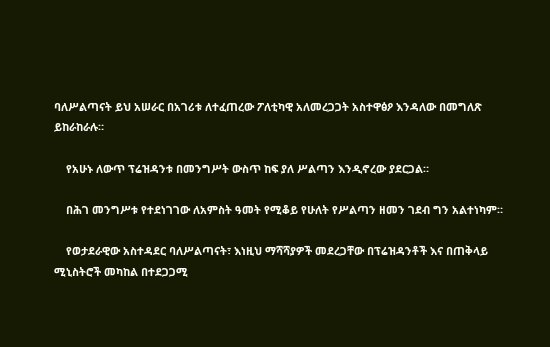ባለሥልጣናት ይህ አሠራር በአገሪቱ ለተፈጠረው ፖለቲካዊ አለመረጋጋት አስተዋፅዖ እንዳለው በመግለጽ ይከራከራሉ።

    የአሁኑ ለውጥ ፕሬዝዳንቱ በመንግሥት ውስጥ ከፍ ያለ ሥልጣን እንዲኖረው ያደርጋል።

    በሕገ መንግሥቱ የተደነገገው ለአምስት ዓመት የሚቆይ የሁለት የሥልጣን ዘመን ገደብ ግን አልተነካም።

    የወታደራዊው አስተዳደር ባለሥልጣናት፣ እነዚህ ማሻሻያዎች መደረጋቸው በፕሬዝዳንቶች እና በጠቅላይ ሚኒስትሮች መካከል በተደጋጋሚ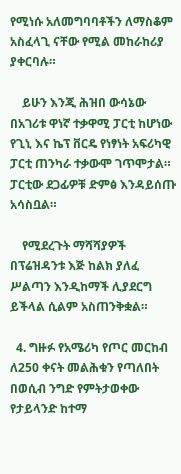የሚነሱ አለመግባባቶችን ለማስቆም አስፈላጊ ናቸው የሚል መከራከሪያ ያቀርባሉ።

    ይሁን እንጂ ሕዝበ ውሳኔው በአገሪቱ ዋነኛ ተቃዋሚ ፓርቲ ከሆነው የጊኒ እና ኬፕ ቨርዴ የነፃነት አፍሪካዊ ፓርቲ ጠንካራ ተቃውሞ ገጥሞታል። ፓርቲው ደጋፊዎቹ ድምፅ እንዳይሰጡ አሳስቧል።

    የሚደረጉት ማሻሻያዎች በፕሬዝዳንቱ እጅ ከልክ ያለፈ ሥልጣን እንዲከማች ሊያደርግ ይችላል ሲልም አስጠንቅቋል።

  4. ግዙፉ የአሜሪካ የጦር መርከብ ለ250 ቀናት መልሕቁን የጣለበት በወሲብ ንግድ የምትታወቀው የታይላንድ ከተማ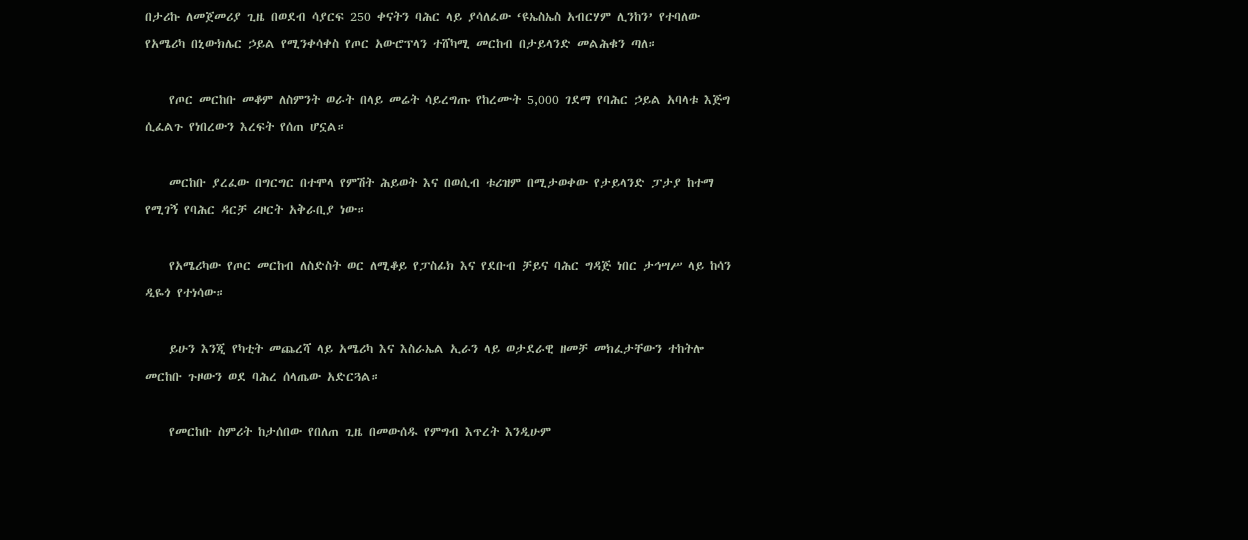በታሪኩ ለመጀመሪያ ጊዜ በወደብ ሳያርፍ 250 ቀናትን ባሕር ላይ ያሳለፈው ‘ዩኤስኤስ አብርሃም ሊንከን’ የተባለው የአሜሪካ በኒውክሌር ኃይል የሚንቀሳቀስ የጦር አውሮፕላን ተሸካሚ መርከብ በታይላንድ መልሕቁን ጣለ።

    የጦር መርከቡ መቆም ለስምንት ወራት በላይ መሬት ሳይረግጡ የከረሙት 5,000 ገደማ የባሕር ኃይል አባላቱ እጅግ ሲፈልጉ የነበረውን እረፍት የሰጠ ሆኗል።

    መርከቡ ያረፈው በግርግር በተሞላ የምሽት ሕይወት እና በወሲብ ቱሪዝም በሚታወቀው የታይላንድ ፓታያ ከተማ የሚገኝ የባሕር ዳርቻ ሪዞርት አቅራቢያ ነው።

    የአሜሪካው የጦር መርከብ ለስድስት ወር ለሚቆይ የፓስፊክ እና የደቡብ ቻይና ባሕር ግዳጅ ነበር ታኅሣሥ ላይ ከሳን ዲዬጎ የተነሳው።

    ይሁን እንጂ የካቲት መጨረሻ ላይ አሜሪካ እና እስራኤል ኢራን ላይ ወታደራዊ ዘመቻ መክፈታቸውን ተከትሎ መርከቡ ጉዞውን ወደ ባሕረ ሰላጤው አድርጓል።

    የመርከቡ ስምሪት ከታሰበው የበለጠ ጊዜ በመውሰዱ የምግብ እጥረት እንዲሁም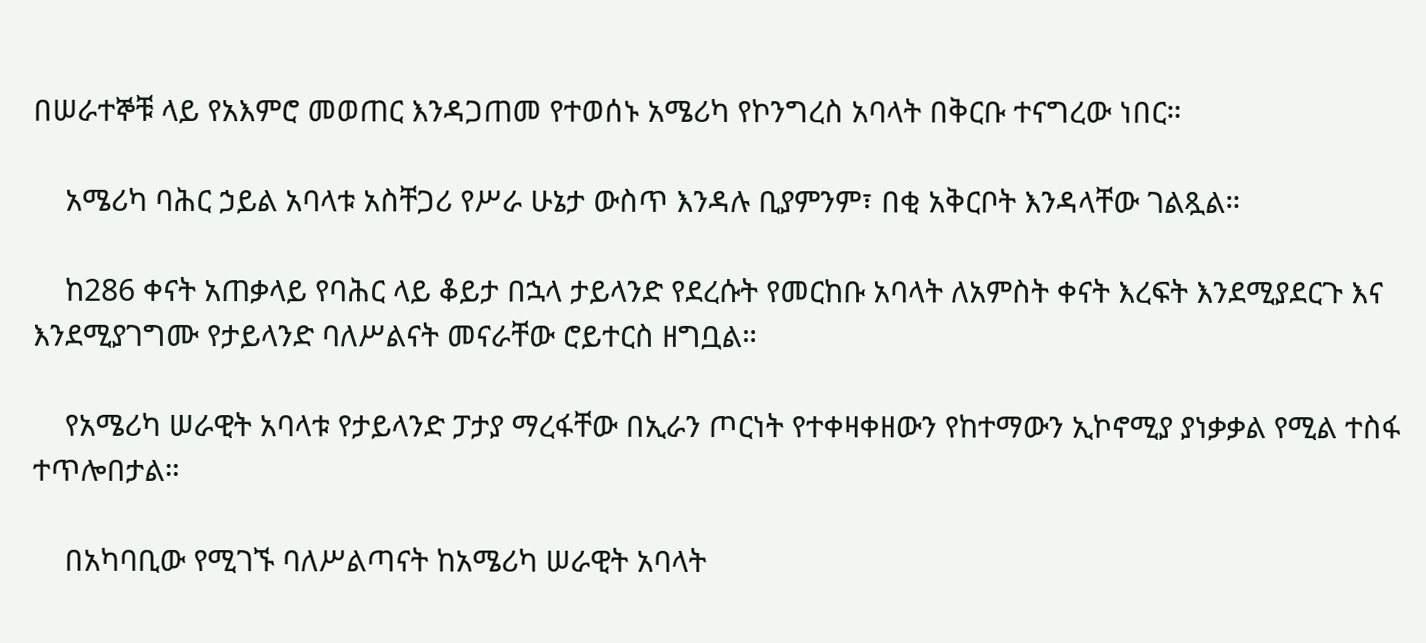በሠራተኞቹ ላይ የአእምሮ መወጠር እንዳጋጠመ የተወሰኑ አሜሪካ የኮንግረስ አባላት በቅርቡ ተናግረው ነበር።

    አሜሪካ ባሕር ኃይል አባላቱ አስቸጋሪ የሥራ ሁኔታ ውስጥ እንዳሉ ቢያምንም፣ በቂ አቅርቦት እንዳላቸው ገልጿል።

    ከ286 ቀናት አጠቃላይ የባሕር ላይ ቆይታ በኋላ ታይላንድ የደረሱት የመርከቡ አባላት ለአምስት ቀናት እረፍት እንደሚያደርጉ እና እንደሚያገግሙ የታይላንድ ባለሥልናት መናራቸው ሮይተርስ ዘግቧል።

    የአሜሪካ ሠራዊት አባላቱ የታይላንድ ፓታያ ማረፋቸው በኢራን ጦርነት የተቀዛቀዘውን የከተማውን ኢኮኖሚያ ያነቃቃል የሚል ተስፋ ተጥሎበታል።

    በአካባቢው የሚገኙ ባለሥልጣናት ከአሜሪካ ሠራዊት አባላት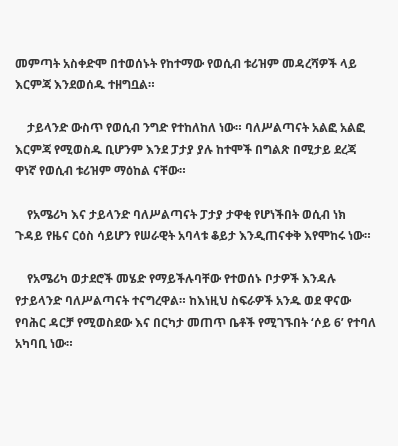መምጣት አስቀድሞ በተወሰኑት የከተማው የወሲብ ቱሪዝም መዳረሻዎች ላይ እርምጃ እንደወሰዱ ተዘግቧል።

    ታይላንድ ውስጥ የወሲብ ንግድ የተከለከለ ነው። ባለሥልጣናት አልፎ አልፎ እርምጃ የሚወስዱ ቢሆንም እንደ ፓታያ ያሉ ከተሞች በግልጽ በሚታይ ደረጃ ዋነኛ የወሲብ ቱሪዝም ማዕከል ናቸው።

    የአሜሪካ እና ታይላንድ ባለሥልጣናት ፓታያ ታዋቂ የሆነችበት ወሲብ ነክ ጉዳይ የዜና ርዕስ ሳይሆን የሠራዊት አባላቱ ቆይታ እንዲጠናቀቅ እየሞከሩ ነው።

    የአሜሪካ ወታደሮች መሄድ የማይችሉባቸው የተወሰኑ ቦታዎች እንዳሉ የታይላንድ ባለሥልጣናት ተናግረዋል። ከእነዚህ ስፍራዎች አንዱ ወደ ዋናው የባሕር ዳርቻ የሚወስደው እና በርካታ መጠጥ ቤቶች የሚገኙበት ‘ሶይ 6’ የተባለ አካባቢ ነው።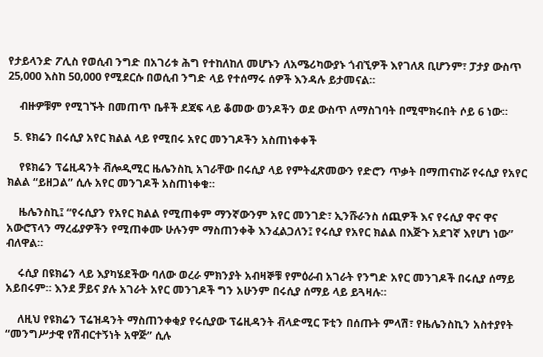የታይላንድ ፖሊስ የወሲብ ንግድ በአገሪቱ ሕግ የተከለከለ መሆኑን ለአሜሪካውያኑ ጎብኚዎች እየገለጸ ቢሆንም፣ ፓታያ ውስጥ 25,000 እስከ 50,000 የሚደርሱ በወሲብ ንግድ ላይ የተሰማሩ ሰዎች እንዳሉ ይታመናል።

    ብዙዎቹም የሚገኙት በመጠጥ ቤቶች ደጃፍ ላይ ቆመው ወንዶችን ወደ ውስጥ ለማስገባት በሚሞክሩበት ሶይ 6 ነው።

  5. ዩክሬን በሩሲያ አየር ክልል ላይ የሚበሩ አየር መንገዶችን አስጠነቀቀች

    የዩክሬን ፕሬዚዳንት ቭሎዲሚር ዜሌንስኪ አገራቸው በሩሲያ ላይ የምትፈጽመውን የድሮን ጥቃት በማጠናከሯ የሩሲያ የአየር ክልል “ይዘጋል” ሲሉ አየር መንገዶች አስጠነቀቁ።

    ዜሌንስኪ፤ “የሩሲያን የአየር ክልል የሚጠቀም ማንኛውንም አየር መንገድ፣ ኢንሹራንስ ሰጪዎች እና የሩሲያ ዋና ዋና አውሮፕላን ማረፊያዎችን የሚጠቀሙ ሁሉንም ማስጠንቀቅ እንፈልጋለን፤ የሩሲያ የአየር ክልል በእጅጉ አደገኛ እየሆነ ነው” ብለዋል።

    ሩሲያ በዩክሬን ላይ እያካሄደችው ባለው ወረራ ምክንያት አብዛኞቹ የምዕራብ አገራት የንግድ አየር መንገዶች በሩሲያ ሰማይ አይበሩም። እንደ ቻይና ያሉ አገራት አየር መንገዶች ግን አሁንም በሩሲያ ሰማይ ላይ ይጓዛሉ።

    ለዚህ የዩክሬን ፕሬዝዳንት ማስጠንቀቂያ የሩሲያው ፕሬዚዳንት ቭላድሚር ፑቲን በሰጡት ምላሽ፣ የዜሌንስኪን አስተያየት “መንግሥታዊ የሽብርተኝነት አዋጅ” ሲሉ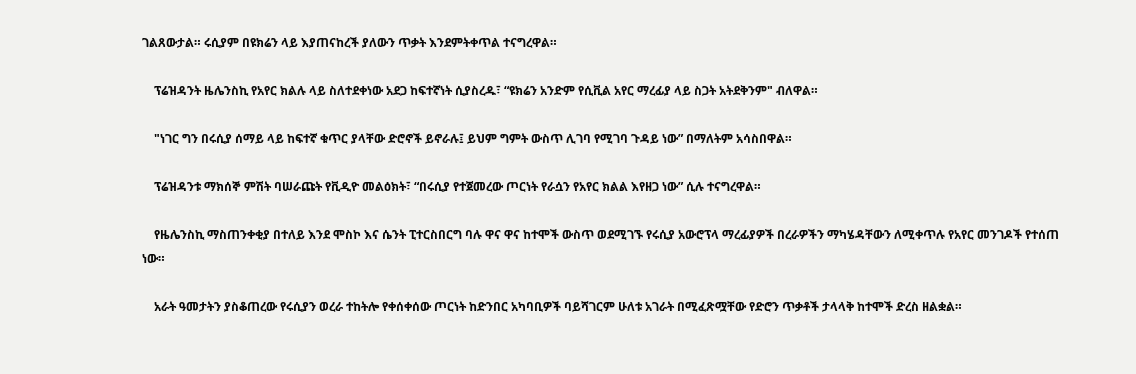ገልጸውታል። ሩሲያም በዩክሬን ላይ እያጠናከረች ያለውን ጥቃት እንደምትቀጥል ተናግረዋል።

    ፕሬዝዳንት ዜሌንስኪ የአየር ክልሉ ላይ ስለተደቀነው አደጋ ከፍተኛነት ሲያስረዱ፣ “ዩክሬን አንድም የሲቪል አየር ማረፊያ ላይ ስጋት አትደቅንም" ብለዋል።

    "ነገር ግን በሩሲያ ሰማይ ላይ ከፍተኛ ቁጥር ያላቸው ድሮኖች ይኖራሉ፤ ይህም ግምት ውስጥ ሊገባ የሚገባ ጉዳይ ነው” በማለትም አሳስበዋል።

    ፕሬዝዳንቱ ማክሰኞ ምሽት ባሠራጩት የቪዲዮ መልዕክት፣ “በሩሲያ የተጀመረው ጦርነት የራሷን የአየር ክልል እየዘጋ ነው” ሲሉ ተናግረዋል።

    የዜሌንስኪ ማስጠንቀቂያ በተለይ እንደ ሞስኮ እና ሴንት ፒተርስበርግ ባሉ ዋና ዋና ከተሞች ውስጥ ወደሚገኙ የሩሲያ አውሮፕላ ማረፊያዎች በረራዎችን ማካሄዳቸውን ለሚቀጥሉ የአየር መንገዶች የተሰጠ ነው።

    አራት ዓመታትን ያስቆጠረው የሩሲያን ወረራ ተከትሎ የቀሰቀሰው ጦርነት ከድንበር አካባቢዎች ባይሻገርም ሁለቱ አገራት በሚፈጽሟቸው የድሮን ጥቃቶች ታላላቅ ከተሞች ድረስ ዘልቋል።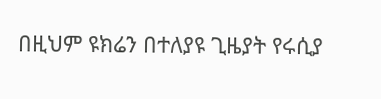በዚህም ዩክሬን በተለያዩ ጊዜያት የሩሲያ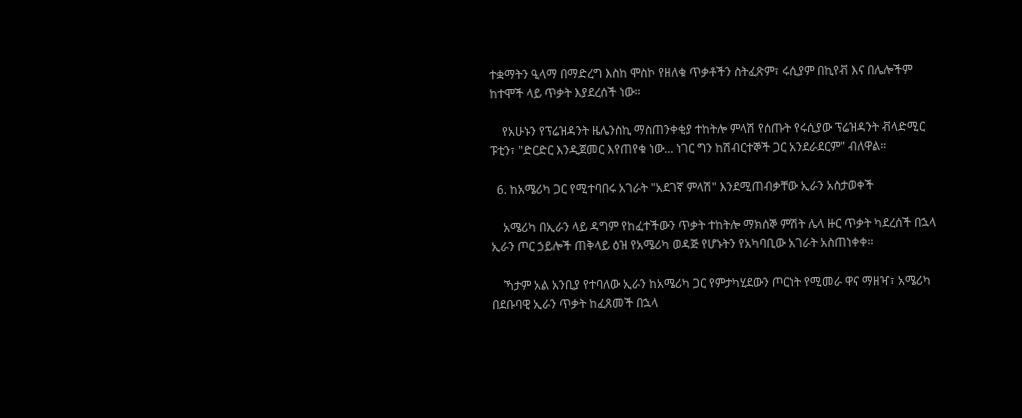ተቋማትን ዒላማ በማድረግ እስከ ሞስኮ የዘለቁ ጥቃቶችን ስትፈጽም፣ ሩሲያም በኪየቭ እና በሌሎችም ከተሞች ላይ ጥቃት እያደረሰች ነው።

    የአሁኑን የፕሬዝዳንት ዜሌንስኪ ማስጠንቀቂያ ተከትሎ ምላሽ የሰጡት የሩሲያው ፕሬዝዳንት ቭላድሚር ፑቲን፣ "ድርድር እንዲጀመር እየጠየቁ ነው... ነገር ግን ከሽብርተኞች ጋር አንደራደርም" ብለዋል።

  6. ከአሜሪካ ጋር የሚተባበሩ አገራት "አደገኛ ምላሽ" እንደሚጠብቃቸው ኢራን አስታወቀች

    አሜሪካ በኢራን ላይ ዳግም የከፈተችውን ጥቃት ተከትሎ ማክሰኞ ምሽት ሌላ ዙር ጥቃት ካደረሰች በኋላ ኢራን ጦር ኃይሎች ጠቅላይ ዕዝ የአሜሪካ ወዳጅ የሆኑትን የአካባቢው አገራት አስጠነቀቀ።

    ኻታም አል አንቢያ የተባለው ኢራን ከአሜሪካ ጋር የምታካሂደውን ጦርነት የሚመራ ዋና ማዘዣ፣ አሜሪካ በደቡባዊ ኢራን ጥቃት ከፈጸመች በኋላ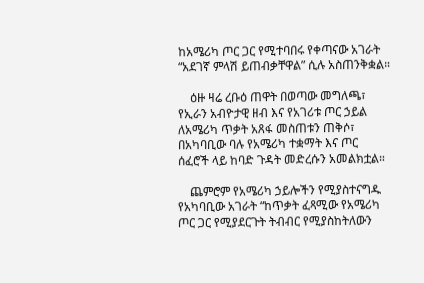ከአሜሪካ ጦር ጋር የሚተባበሩ የቀጣናው አገራት “አደገኛ ምላሽ ይጠብቃቸዋል” ሲሉ አስጠንቅቋል።

    ዕዙ ዛሬ ረቡዕ ጠዋት በወጣው መግለጫ፣ የኢራን አብዮታዊ ዘብ እና የአገሪቱ ጦር ኃይል ለአሜሪካ ጥቃት አጸፋ መስጠቱን ጠቅሶ፣ በአካባቢው ባሉ የአሜሪካ ተቋማት እና ጦር ሰፈሮች ላይ ከባድ ጉዳት መድረሱን አመልክቷል።

    ጨምሮም የአሜሪካ ኃይሎችን የሚያስተናግዱ የአካባቢው አገራት “ከጥቃት ፈጻሚው የአሜሪካ ጦር ጋር የሚያደርጉት ትብብር የሚያስከትለውን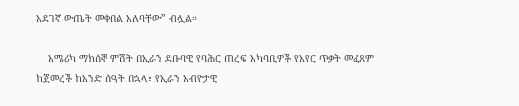አደገኛ ውጤት መቀበል አለባቸው” ብሏል።

    አሜሪካ ማክሰኞ ምሽት በኢራን ደቡባዊ የባሕር ጠረፍ አካባቢዎች የአየር ጥቃት መፈጸም ከጀመረች ከአንድ ሰዓት በኋላ፣ የኢራን አብዮታዊ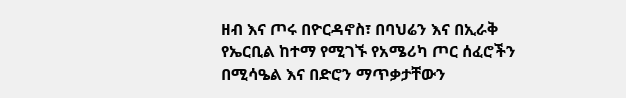ዘብ እና ጦሩ በዮርዳኖስ፣ በባህሬን እና በኢራቅ የኤርቢል ከተማ የሚገኙ የአሜሪካ ጦር ሰፈሮችን በሚሳዔል እና በድሮን ማጥቃታቸውን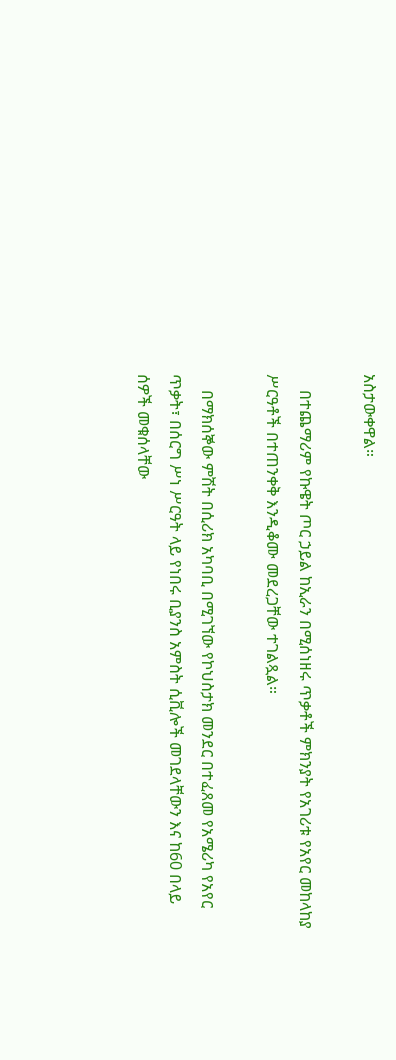አስታውቀዋል።

    በተጨማሪም የኩዌት ጦር ኃይል ከኢራን በሚሰነዘሩ ጥቃቶች ምክንያት የአገሪቱ የአየር መከላከያ ሥርዓቶች በተጠንቀቅ እንዲቆሙ መደረጋቸው ተገልጿል።

    በማክሰኞው ምሽት በሲሪክ አካባቢ በሚገኘው የኮህስታክ መንደር በተፈጸመ የአሜሪካ የአየር ጥቃት፣ በሰርግ ሥነ ሥርዓት ላይ የነበሩ ቢያንስ አምስት ሲቪሎች መገደላቸውን እና ከ60 በላይ ሰዎች መቁሰላቸው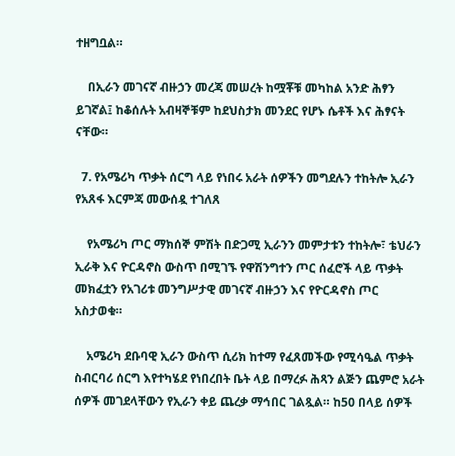ተዘግቧል።

    በኢራን መገናኛ ብዙኃን መረጃ መሠረት ከሟቾቹ መካከል አንድ ሕፃን ይገኛል፤ ከቆሰሉት አብዛኞቹም ከደህስታክ መንደር የሆኑ ሴቶች እና ሕፃናት ናቸው።

  7. የአሜሪካ ጥቃት ሰርግ ላይ የነበሩ አራት ሰዎችን መግደሉን ተከትሎ ኢራን የአጸፋ እርምጃ መውሰዷ ተገለጸ

    የአሜሪካ ጦር ማክሰኞ ምሽት በድጋሚ ኢራንን መምታቱን ተከትሎ፣ ቴህራን ኢራቅ እና ዮርዳኖስ ውስጥ በሚገኙ የዋሽንግተን ጦር ሰፈሮች ላይ ጥቃት መክፈቷን የአገሪቱ መንግሥታዊ መገናኛ ብዙኃን እና የዮርዳኖስ ጦር አስታወቁ።

    አሜሪካ ደቡባዊ ኢራን ውስጥ ሲሪክ ከተማ የፈጸመችው የሚሳዔል ጥቃት ስብርባሪ ሰርግ እየተካሄደ የነበረበት ቤት ላይ በማረፉ ሕጻን ልጅን ጨምሮ አራት ሰዎች መገደላቸውን የኢራን ቀይ ጨረቃ ማኅበር ገልጿል። ከ50 በላይ ሰዎች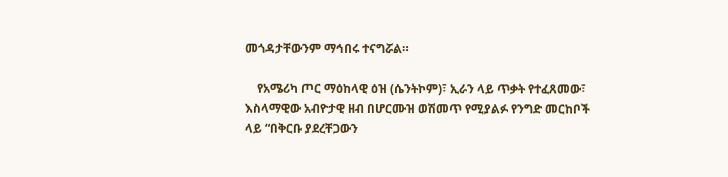መጎዳታቸውንም ማኅበሩ ተናግሯል።

    የአሜሪካ ጦር ማዕከላዊ ዕዝ (ሴንትኮም)፣ ኢራን ላይ ጥቃት የተፈጸመው፣ እስላማዊው አብዮታዊ ዘብ በሆርሙዝ ወሽመጥ የሚያልፉ የንግድ መርከቦች ላይ “በቅርቡ ያደረቸጋውን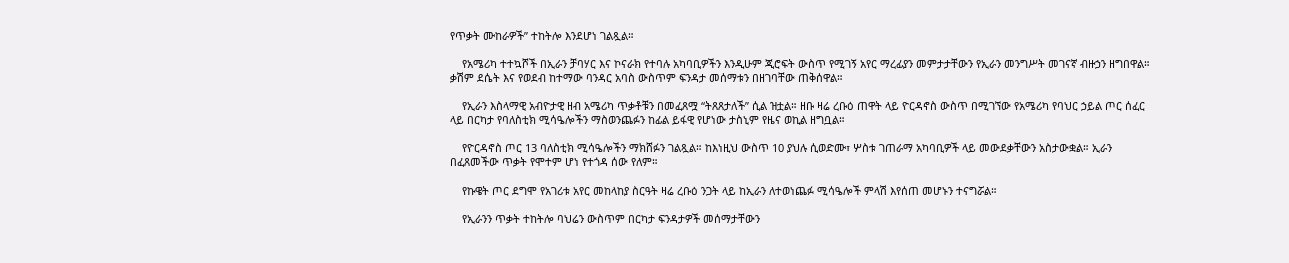የጥቃት ሙከራዎች” ተከትሎ እንደሆነ ገልጿል።

    የአሜሪካ ተተኳሾች በኢራን ቻባሃር እና ኮናራክ የተባሉ አካባቢዎችን እንዲሁም ጂሮፍት ውስጥ የሚገኝ አየር ማረፊያን መምታታቸውን የኢራን መንግሥት መገናኛ ብዙኃን ዘግበዋል። ቃሽም ደሴት እና የወደብ ከተማው ባንዳር አባስ ውስጥም ፍንዳታ መሰማቱን በዘገባቸው ጠቅሰዋል።

    የኢራን እስላማዊ አብዮታዊ ዘብ አሜሪካ ጥቃቶቹን በመፈጸሟ “ትጸጸታለች” ሲል ዝቷል። ዘቡ ዛሬ ረቡዕ ጠዋት ላይ ዮርዳኖስ ውስጥ በሚገኘው የአሜሪካ የባህር ኃይል ጦር ሰፈር ላይ በርካታ የባለስቲክ ሚሳዔሎችን ማስወንጨፉን ከፊል ይፋዊ የሆነው ታስኒም የዜና ወኪል ዘግቧል።

    የዮርዳኖስ ጦር 13 ባለስቲክ ሚሳዔሎችን ማክሸፉን ገልጿል። ከእነዚህ ውስጥ 10 ያህሉ ሲወድሙ፣ ሦስቱ ገጠራማ አካባቢዎች ላይ መውደቃቸውን አስታውቋል። ኢራን በፈጸመችው ጥቃት የሞተም ሆነ የተጎዳ ሰው የለም።

    የኩዌት ጦር ደግሞ የአገሪቱ አየር መከላከያ ስርዓት ዛሬ ረቡዕ ንጋት ላይ ከኢራን ለተወነጨፉ ሚሳዔሎች ምላሽ እየሰጠ መሆኑን ተናግሯል።

    የኢራንን ጥቃት ተከትሎ ባህሬን ውስጥም በርካታ ፍንዳታዎች መሰማታቸውን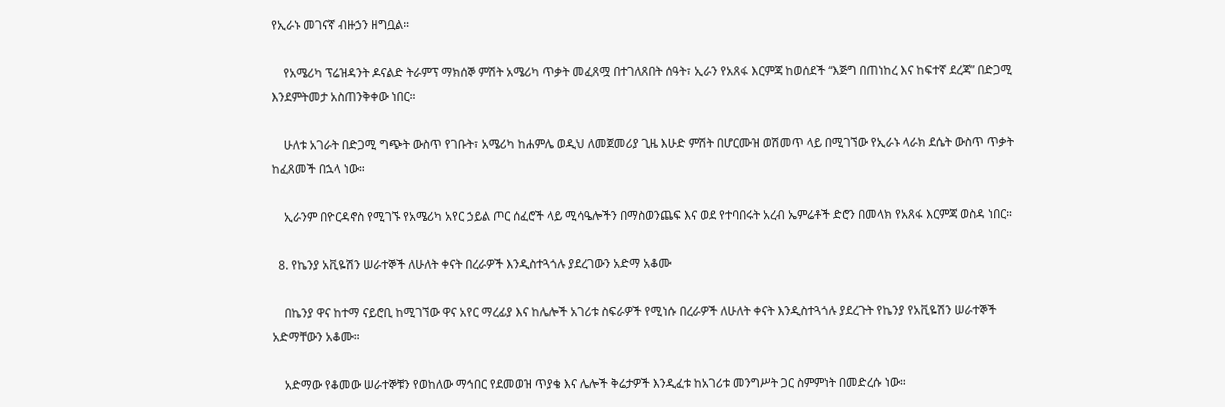የኢራኑ መገናኛ ብዙኃን ዘግቧል።

    የአሜሪካ ፕሬዝዳንት ዶናልድ ትራምፕ ማክሰኞ ምሽት አሜሪካ ጥቃት መፈጸሟ በተገለጸበት ሰዓት፣ ኢራን የአጸፋ እርምጃ ከወሰደች “እጅግ በጠነከረ እና ከፍተኛ ደረጃ” በድጋሚ እንደምትመታ አስጠንቅቀው ነበር።

    ሁለቱ አገራት በድጋሚ ግጭት ውስጥ የገቡት፣ አሜሪካ ከሐምሌ ወዲህ ለመጀመሪያ ጊዜ እሁድ ምሽት በሆርሙዝ ወሽመጥ ላይ በሚገኘው የኢራኑ ላራክ ደሴት ውስጥ ጥቃት ከፈጸመች በኋላ ነው።

    ኢራንም በዮርዳኖስ የሚገኙ የአሜሪካ አየር ኃይል ጦር ሰፈሮች ላይ ሚሳዔሎችን በማስወንጨፍ እና ወደ የተባበሩት አረብ ኤምሬቶች ድሮን በመላክ የአጸፋ እርምጃ ወስዳ ነበር።

  8. የኬንያ አቪዬሽን ሠራተኞች ለሁለት ቀናት በረራዎች እንዲስተጓጎሉ ያደረገውን አድማ አቆሙ

    በኬንያ ዋና ከተማ ናይሮቢ ከሚገኘው ዋና አየር ማረፊያ እና ከሌሎች አገሪቱ ስፍራዎች የሚነሱ በረራዎች ለሁለት ቀናት እንዲስተጓጎሉ ያደረጉት የኬንያ የአቪዬሽን ሠራተኞች አድማቸውን አቆሙ።

    አድማው የቆመው ሠራተኞቹን የወከለው ማኅበር የደመወዝ ጥያቄ እና ሌሎች ቅሬታዎች እንዲፈቱ ከአገሪቱ መንግሥት ጋር ስምምነት በመድረሱ ነው።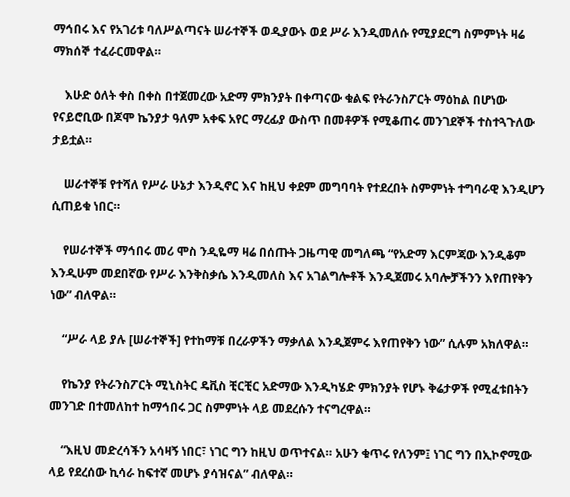ማኅበሩ እና የአገሪቱ ባለሥልጣናት ሠራተኞች ወዲያውኑ ወደ ሥራ እንዲመለሱ የሚያደርግ ስምምነት ዛሬ ማክሰኞ ተፈራርመዋል።

    እሁድ ዕለት ቀስ በቀስ በተጀመረው አድማ ምክንያት በቀጣናው ቁልፍ የትራንስፖርት ማዕከል በሆነው የናይሮቢው በጆሞ ኬንያታ ዓለም አቀፍ አየር ማረፊያ ውስጥ በመቶዎች የሚቆጠሩ መንገደኞች ተስተጓጉለው ታይቷል።

    ሠራተኞቹ የተሻለ የሥራ ሁኔታ እንዲኖር እና ከዚህ ቀደም መግባባት የተደረበት ስምምነት ተግባራዊ እንዲሆን ሲጠይቁ ነበር።

    የሠራተኞች ማኅበሩ መሪ ሞስ ንዲዬማ ዛሬ በሰጡት ጋዜጣዊ መግለጫ “የአድማ እርምጃው እንዲቆም እንዲሁም መደበኛው የሥራ እንቅስቃሴ እንዲመለስ እና አገልግሎቶች እንዲጀመሩ አባሎቻችንን እየጠየቅን ነው” ብለዋል።

    “ሥራ ላይ ያሉ [ሠራተኞች] የተከማቹ በረራዎችን ማቃለል እንዲጀምሩ እየጠየቅን ነው” ሲሉም አክለዋል።

    የኬንያ የትራንስፖርት ሚኒስትር ዴቪስ ቺርቺር አድማው እንዲካሄድ ምክንያት የሆኑ ቅሬታዎች የሚፈቱበትን መንገድ በተመለከተ ከማኅበሩ ጋር ስምምነት ላይ መደረሱን ተናግረዋል።

    “እዚህ መድረሳችን አሳዛኝ ነበር፣ ነገር ግን ከዚህ ወጥተናል። አሁን ቁጥሩ የለንም፤ ነገር ግን በኢኮኖሚው ላይ የደረሰው ኪሳራ ከፍተኛ መሆኑ ያሳዝናል” ብለዋል።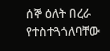ሰኞ ዕለት በረራ የተስተጓጎለባቸው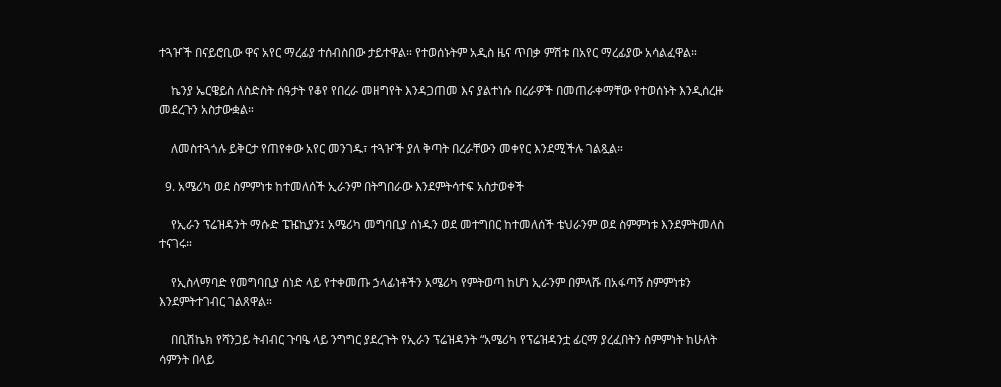ተጓዦች በናይሮቢው ዋና አየር ማረፊያ ተሰብስበው ታይተዋል። የተወሰኑትም አዲስ ዜና ጥበቃ ምሽቱ በአየር ማረፊያው አሳልፈዋል።

    ኬንያ ኤርዌይስ ለስድስት ሰዓታት የቆየ የበረራ መዘግየት እንዳጋጠመ እና ያልተነሱ በረራዎች በመጠራቀማቸው የተወሰኑት እንዲሰረዙ መደረጉን አስታውቋል።

    ለመስተጓጎሉ ይቅርታ የጠየቀው አየር መንገዱ፣ ተጓዦች ያለ ቅጣት በረራቸውን መቀየር እንደሚችሉ ገልጿል።

  9. አሜሪካ ወደ ስምምነቱ ከተመለሰች ኢራንም በትግበራው እንደምትሳተፍ አስታወቀች

    የኢራን ፕሬዝዳንት ማሱድ ፔዤኪያን፤ አሜሪካ መግባቢያ ሰነዱን ወደ መተግበር ከተመለሰች ቴህራንም ወደ ስምምነቱ እንደምትመለስ ተናገሩ።

    የኢስላማባድ የመግባቢያ ሰነድ ላይ የተቀመጡ ኃላፊነቶችን አሜሪካ የምትወጣ ከሆነ ኢራንም በምላሹ በአፋጣኝ ስምምነቱን እንደምትተገብር ገልጸዋል።

    በቢሽኬክ የሻንጋይ ትብብር ጉባዔ ላይ ንግግር ያደረጉት የኢራን ፕሬዝዳንት “አሜሪካ የፕሬዝዳንቷ ፊርማ ያረፈበትን ስምምነት ከሁለት ሳምንት በላይ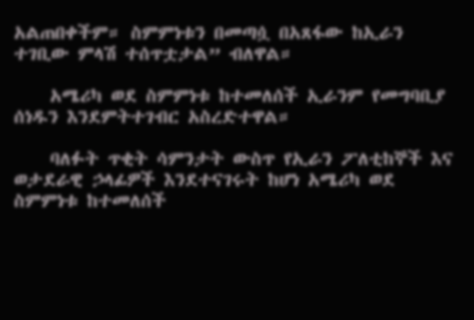አልጠበቀችም። ስምምነቱን በመጣሷ በአጸፋው ከኢራን ተገቢው ምላሽ ተሰጥቷታል” ብለዋል።

    አሜሪካ ወደ ስምምነቱ ከተመለሰች ኢራንም የመግባቢያ ሰነዱን እንደምትተገብር አስረድተዋል።

    ባለፉት ጥቂት ሳምንታት ውስጥ የኢራን ፖለቲከኞች እና ወታደራዊ ኃላፊዎች እንደተናገሩት ከሆነ አሜሪካ ወደ ስምምነቱ ከተመለሰች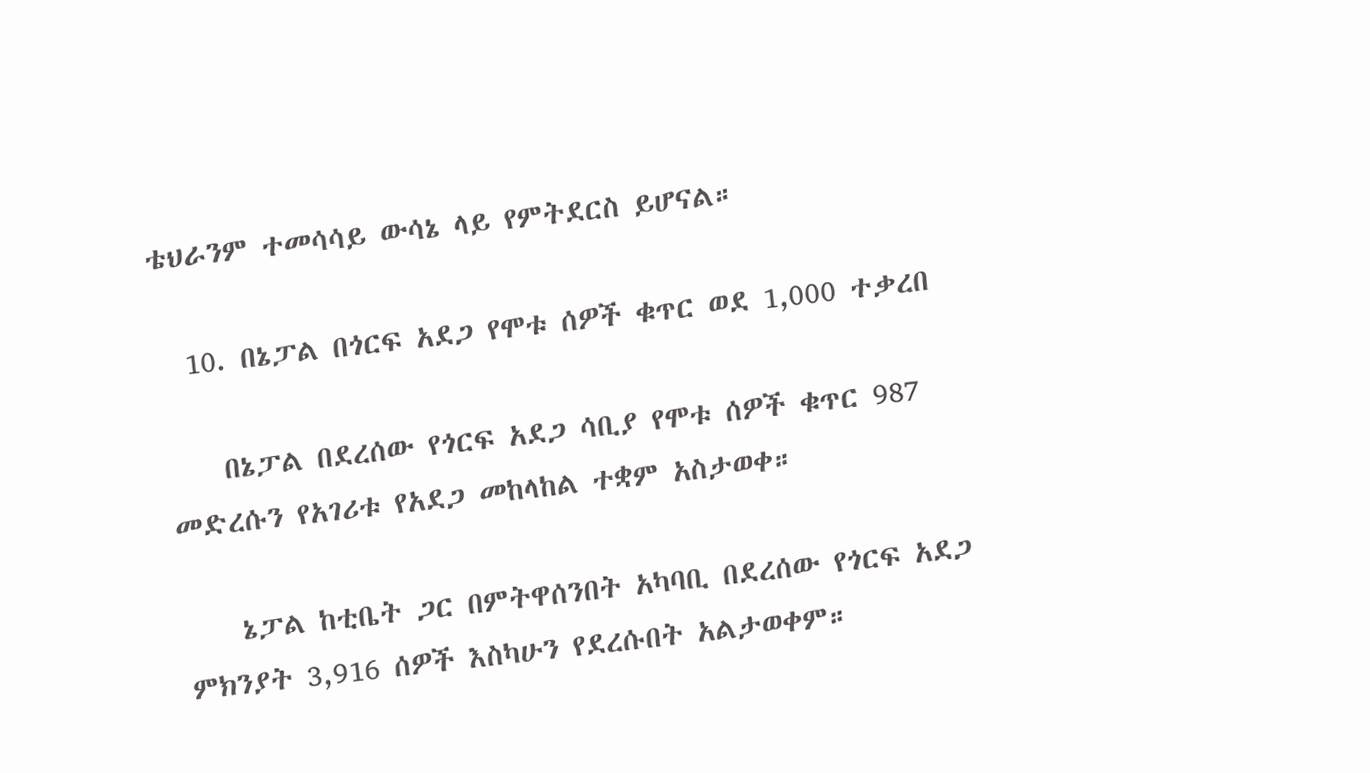ቴህራንም ተመሳሳይ ውሳኔ ላይ የምትደርስ ይሆናል።

  10. በኔፓል በጎርፍ አደጋ የሞቱ ሰዎች ቁጥር ወደ 1,000 ተቃረበ

    በኔፓል በደረሰው የጎርፍ አደጋ ሳቢያ የሞቱ ሰዎች ቁጥር 987 መድረሱን የአገሪቱ የአደጋ መከላከል ተቋም አስታወቀ።

    ኔፓል ከቲቤት ጋር በምትዋሰንበት አካባቢ በደረሰው የጎርፍ አደጋ ምክንያት 3,916 ሰዎች እስካሁን የደረሱበት አልታወቀም።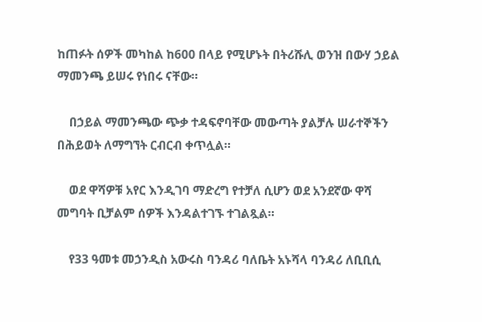ከጠፉት ሰዎች መካከል ከ600 በላይ የሚሆኑት በትሪሹሊ ወንዝ በውሃ ኃይል ማመንጫ ይሠሩ የነበሩ ናቸው።

    በኃይል ማመንጫው ጭቃ ተዳፍኖባቸው መውጣት ያልቻሉ ሠራተኞችን በሕይወት ለማግኘት ርብርብ ቀጥሏል።

    ወደ ዋሻዎቹ አየር እንዲገባ ማድረግ የተቻለ ሲሆን ወደ አንደኛው ዋሻ መግባት ቢቻልም ሰዎች እንዳልተገኙ ተገልጿል።

    የ33 ዓመቱ መኃንዲስ አውሩስ ባንዳሪ ባለቤት አኑሻላ ባንዳሪ ለቢቢሲ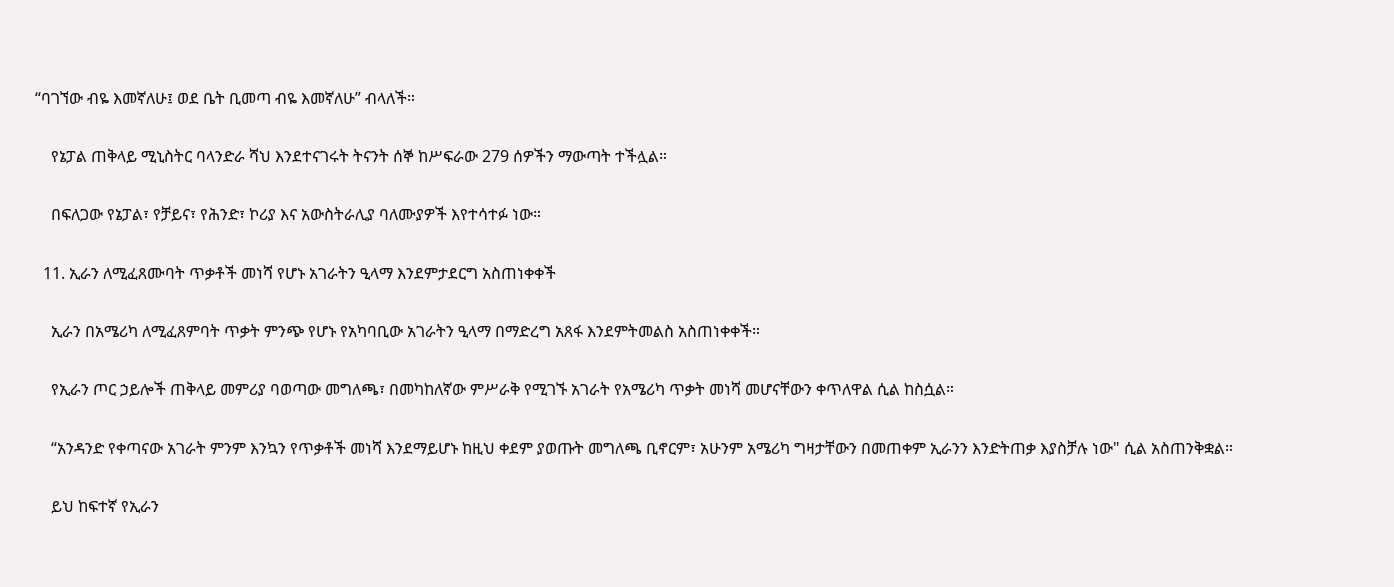“ባገኘው ብዬ እመኛለሁ፤ ወደ ቤት ቢመጣ ብዬ እመኛለሁ” ብላለች።

    የኔፓል ጠቅላይ ሚኒስትር ባላንድራ ሻህ እንደተናገሩት ትናንት ሰኞ ከሥፍራው 279 ሰዎችን ማውጣት ተችሏል።

    በፍለጋው የኔፓል፣ የቻይና፣ የሕንድ፣ ኮሪያ እና አውስትራሊያ ባለሙያዎች እየተሳተፉ ነው።

  11. ኢራን ለሚፈጸሙባት ጥቃቶች መነሻ የሆኑ አገራትን ዒላማ እንደምታደርግ አስጠነቀቀች

    ኢራን በአሜሪካ ለሚፈጸምባት ጥቃት ምንጭ የሆኑ የአካባቢው አገራትን ዒላማ በማድረግ አጸፋ እንደምትመልስ አስጠነቀቀች።

    የኢራን ጦር ኃይሎች ጠቅላይ መምሪያ ባወጣው መግለጫ፣ በመካከለኛው ምሥራቅ የሚገኙ አገራት የአሜሪካ ጥቃት መነሻ መሆናቸውን ቀጥለዋል ሲል ከስሷል።

    “አንዳንድ የቀጣናው አገራት ምንም እንኳን የጥቃቶች መነሻ እንደማይሆኑ ከዚህ ቀደም ያወጡት መግለጫ ቢኖርም፣ አሁንም አሜሪካ ግዛታቸውን በመጠቀም ኢራንን እንድትጠቃ እያስቻሉ ነው" ሲል አስጠንቅቋል።

    ይህ ከፍተኛ የኢራን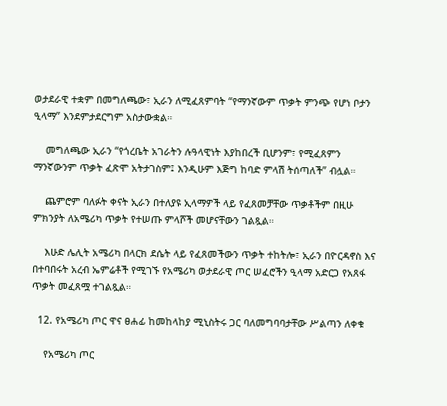ወታደራዊ ተቋም በመግለጫው፣ ኢራን ለሚፈጸምባት “የማንኛውም ጥቃት ምንጭ የሆነ ቦታን ዒላማ” እንደምታደርግም አስታውቋል።

    መግለጫው ኢራን “የጎረቤት አገራትን ሉዓላዊነት እያከበረች ቢሆንም፣ የሚፈጸምን ማንኛውንም ጥቃት ፈጽሞ አትታገስም፤ እንዲሁም እጅግ ከባድ ምላሽ ትሰጣለች” ብሏል።

    ጨምሮም ባለፉት ቀናት ኢራን በተለያዩ ኢላማዎች ላይ የፈጸመቻቸው ጥቃቶችም በዚሁ ምክንያት ለአሜሪካ ጥቃት የተሠጡ ምላሾች መሆናቸውን ገልጿል።

    እሁድ ሌሊት አሜሪካ በላርክ ደሴት ላይ የፈጸመችውን ጥቃት ተከትሎ፣ ኢራን በዮርዳኖስ እና በተባበሩት አረብ ኤምሬቶች የሚገኙ የአሜሪካ ወታደራዊ ጦር ሠፈሮችን ዒላማ አድርጋ የአጸፋ ጥቃት መፈጸሟ ተገልጿል።

  12. የአሜሪካ ጦር ዋና ፀሐፊ ከመከላከያ ሚኒስትሩ ጋር ባለመግባባታቸው ሥልጣን ለቀቁ

    የአሜሪካ ጦር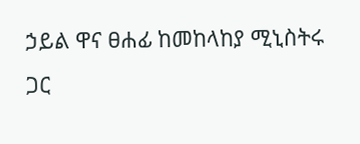ኃይል ዋና ፀሐፊ ከመከላከያ ሚኒስትሩ ጋር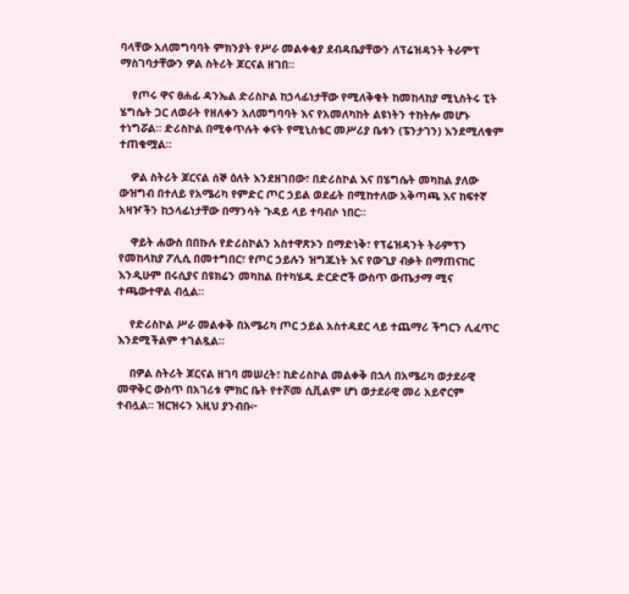ባላቸው አለመግባባት ምክንያት የሥራ መልቀቂያ ደብዳቤያቸውን ለፕሬዝዳንት ትራምፕ ማስገባታቸውን ዎል ስትሪት ጆርናል ዘገበ።

    የጦሩ ዋና ፀሐፊ ዳንኤል ድሪስኮል ከኃላፊነታቸው የሚለቅቁት ከመከላከያ ሚኒስትሩ ፒት ሄግሴት ጋር ለወራት የዘለቀን አለመግባባት እና የአመለካከት ልዩነትን ተከትሎ መሆኑ ተነግሯል። ድሪስኮል በሚቀጥሉት ቀናት የሚኒስቴር መሥሪያ ቤቱን (ፔንታገን) እንደሚለቁም ተጠቁሟል።

    ዎል ስትሪት ጆርናል ሰኞ ዕለት እንደዘገበው፣ በድሪስኮል እና በሄግሴት መካከል ያለው ውዝግብ በተለይ የአሜሪካ የምድር ጦር ኃይል ወደፊት በሚከተለው አቅጣጫ እና ከፍተኛ አዛዦችን ከኃላፊነታቸው በማንሳት ጉዳይ ላይ ተባብሶ ነበር።

    ዋይት ሐውስ በበኩሉ የድሪስኮልን አስተዋጽኦን በማድነቅ፣ የፕሬዝዳንት ትራምፕን የመከላከያ ፖሊሲ በመተግበር፣ የጦር ኃይሉን ዝግጁነት እና የውጊያ ብቃት በማጠናከር እንዲሁም በሩሲያና በዩክሬን መካከል በተካሄዱ ድርድሮች ውስጥ ውጤታማ ሚና ተጫውተዋል ብሏል።

    የድሪስኮል ሥራ መልቀቅ በአሜሪካ ጦር ኃይል አስተዳደር ላይ ተጨማሪ ችግርን ሊፈጥር እንደሚችልም ተገልጿል።

    በዎል ስትሪት ጆርናል ዘገባ መሠረት፣ ከድሪስኮል መልቀቅ በኋላ በአሜሪካ ወታደራዊ መዋቅር ውስጥ በአገሪቱ ምክር ቤት የተሾመ ሲቪልም ሆነ ወታደራዊ መሪ አይኖርም ተብሏል። ዝርዝሩን እዚህ ያንብቡ፦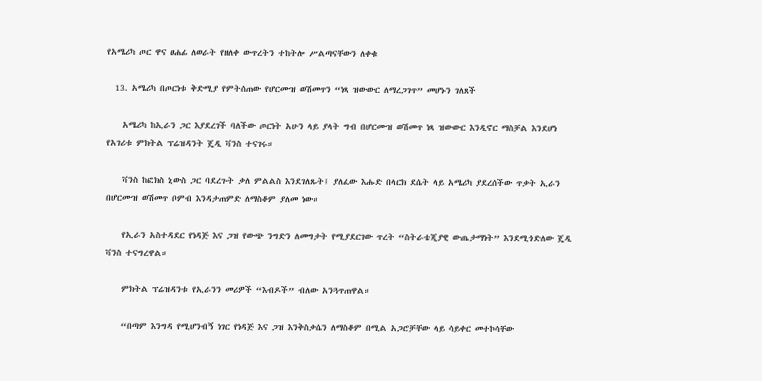የአሜሪካ ጦር ዋና ፀሐፊ ለወራት የዘለቀ ውጥረትን ተከትሎ ሥልጣናቸውን ለቀቁ

  13. አሜሪካ በጦርነቱ ቅድሚያ የምትሰጠው የሆርሙዝ ወሽመጥን “ነጻ ዝውውር ለማረጋገጥ” መሆኑን ገለጸች

    አሜሪካ ከኢራን ጋር እያደረገች ባለችው ጦርነት አሁን ላይ ያላት ግብ በሆርሙዝ ወሽመጥ ነጻ ዝውውር እንዲኖር ማስቻል እንደሆነ የአገሪቱ ምክትል ፕሬዝዳንት ጄዲ ቫንስ ተናገሩ።

    ቫንስ ከፎክስ ኒውስ ጋር ባደረጉት ቃለ ምልልስ እንደገለጹት፤ ያለፈው እሑድ በላርክ ደሴት ላይ አሜሪካ ያደረሰችው ጥቃት ኢራን በሆርሙዝ ወሽመጥ ቦምብ እንዳታጠምድ ለማስቆም ያለመ ነው።

    የኢራን አስተዳደር የነዳጅ እና ጋዝ የውጭ ንግድን ለመግታት የሚያደርገው ጥረት “ስትራቴጂያዊ ውጤታማነት” እንደሚጎድለው ጄዲ ቫንስ ተናግረዋል።

    ምክትል ፕሬዝዳንቱ የኢራንን መሪዎች “እብዶች” ብለው አንጓጥጠዋል።

    “በጣም እንግዳ የሚሆንብኝ ነገር የነዳጅ እና ጋዝ እንቅስቃሴን ለማስቆም በሚል አጋሮቻቸው ላይ ሳይቀር መተኮሳቸው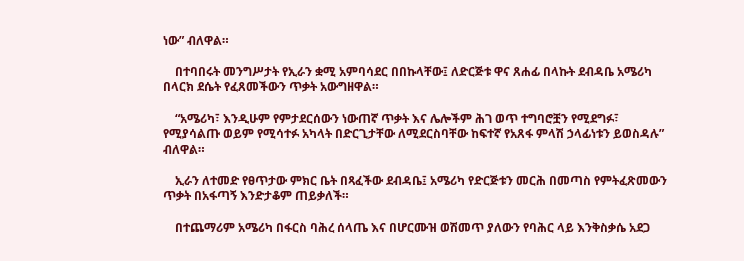ነው” ብለዋል።

    በተባበሩት መንግሥታት የኢራን ቋሚ አምባሳደር በበኩላቸው፤ ለድርጅቱ ዋና ጸሐፊ በላኩት ደብዳቤ አሜሪካ በላርክ ደሴት የፈጸመችውን ጥቃት አውግዘዋል።

    “አሜሪካ፣ እንዲሁም የምታደርሰውን ነውጠኛ ጥቃት እና ሌሎችም ሕገ ወጥ ተግባሮቿን የሚደግፉ፣ የሚያሳልጡ ወይም የሚሳተፉ አካላት በድርጊታቸው ለሚደርስባቸው ከፍተኛ የአጸፋ ምላሽ ኃላፊነቱን ይወስዳሉ” ብለዋል።

    ኢራን ለተመድ የፀጥታው ምክር ቤት በጻፈችው ደብዳቤ፤ አሜሪካ የድርጅቱን መርሕ በመጣስ የምትፈጽመውን ጥቃት በአፋጣኝ እንድታቆም ጠይቃለች።

    በተጨማሪም አሜሪካ በፋርስ ባሕረ ሰላጤ እና በሆርሙዝ ወሽመጥ ያለውን የባሕር ላይ እንቅስቃሴ አደጋ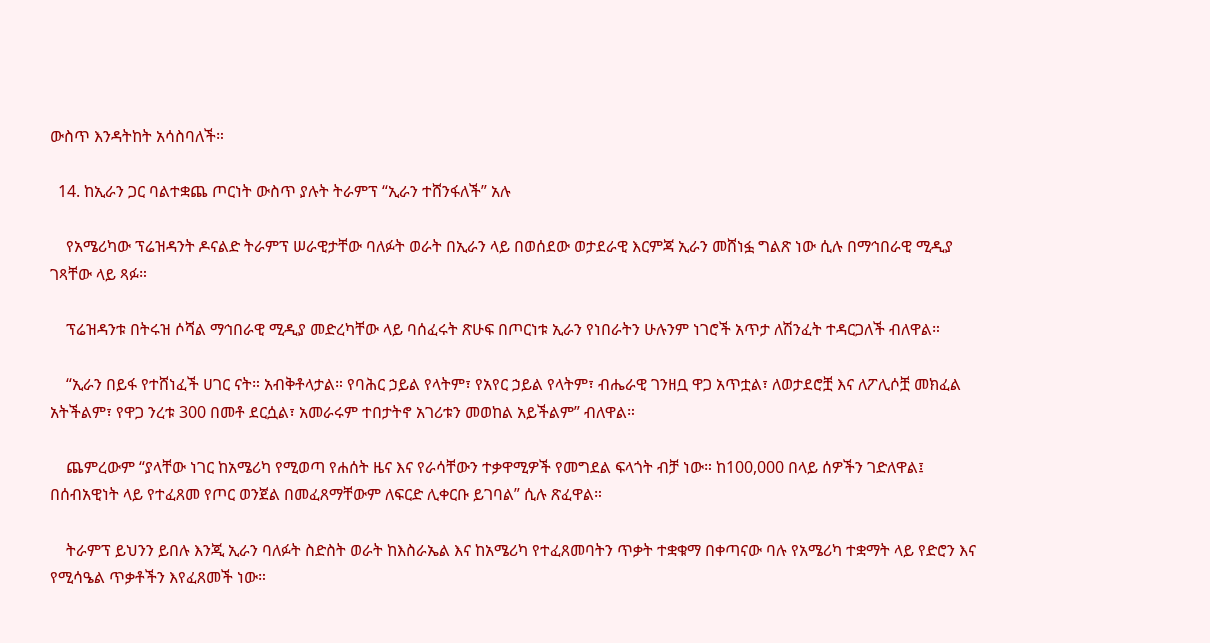ውስጥ እንዳትከት አሳስባለች።

  14. ከኢራን ጋር ባልተቋጨ ጦርነት ውስጥ ያሉት ትራምፕ “ኢራን ተሸንፋለች” አሉ

    የአሜሪካው ፕሬዝዳንት ዶናልድ ትራምፕ ሠራዊታቸው ባለፉት ወራት በኢራን ላይ በወሰደው ወታደራዊ እርምጃ ኢራን መሸነፏ ግልጽ ነው ሲሉ በማኅበራዊ ሚዲያ ገጻቸው ላይ ጻፉ።

    ፕሬዝዳንቱ በትሩዝ ሶሻል ማኅበራዊ ሚዲያ መድረካቸው ላይ ባሰፈሩት ጽሁፍ በጦርነቱ ኢራን የነበራትን ሁሉንም ነገሮች አጥታ ለሽንፈት ተዳርጋለች ብለዋል።

    “ኢራን በይፋ የተሸነፈች ሀገር ናት። አብቅቶላታል። የባሕር ኃይል የላትም፣ የአየር ኃይል የላትም፣ ብሔራዊ ገንዘቧ ዋጋ አጥቷል፣ ለወታደሮቿ እና ለፖሊሶቿ መክፈል አትችልም፣ የዋጋ ንረቱ 300 በመቶ ደርሷል፣ አመራሩም ተበታትኖ አገሪቱን መወከል አይችልም” ብለዋል።

    ጨምረውም “ያላቸው ነገር ከአሜሪካ የሚወጣ የሐሰት ዜና እና የራሳቸውን ተቃዋሚዎች የመግደል ፍላጎት ብቻ ነው። ከ100,000 በላይ ሰዎችን ገድለዋል፤ በሰብአዊነት ላይ የተፈጸመ የጦር ወንጀል በመፈጸማቸውም ለፍርድ ሊቀርቡ ይገባል” ሲሉ ጽፈዋል።

    ትራምፕ ይህንን ይበሉ እንጂ ኢራን ባለፉት ስድስት ወራት ከእስራኤል እና ከአሜሪካ የተፈጸመባትን ጥቃት ተቋቁማ በቀጣናው ባሉ የአሜሪካ ተቋማት ላይ የድሮን እና የሚሳዔል ጥቃቶችን እየፈጸመች ነው።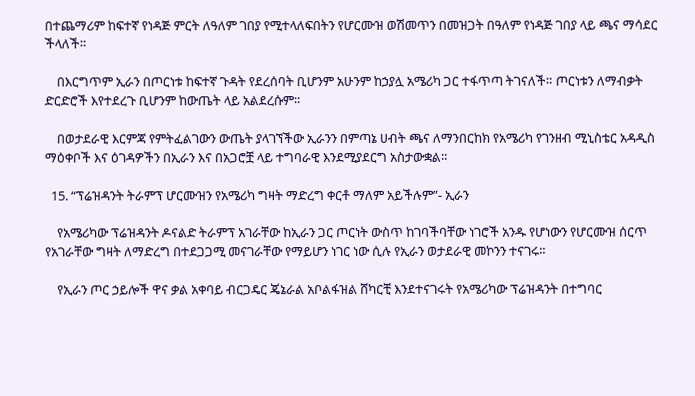በተጨማሪም ከፍተኛ የነዳጅ ምርት ለዓለም ገበያ የሚተላለፍበትን የሆርሙዝ ወሽመጥን በመዝጋት በዓለም የነዳጅ ገበያ ላይ ጫና ማሳደር ችላለች።

    በእርግጥም ኢራን በጦርነቱ ከፍተኛ ጉዳት የደረሰባት ቢሆንም አሁንም ከኃያሏ አሜሪካ ጋር ተፋጥጣ ትገናለች። ጦርነቱን ለማብቃት ድርድሮች እየተደረጉ ቢሆንም ከውጤት ላይ አልደረሱም።

    በወታደራዊ እርምጃ የምትፈልገውን ውጤት ያላገኘችው ኢራንን በምጣኔ ሀብት ጫና ለማንበርከክ የአሜሪካ የገንዘብ ሚኒስቴር አዳዲስ ማዕቀቦች እና ዕገዳዎችን በኢራን እና በአጋሮቿ ላይ ተግባራዊ እንደሚያደርግ አስታውቋል።

  15. “ፕሬዝዳንት ትራምፕ ሆርሙዝን የአሜሪካ ግዛት ማድረግ ቀርቶ ማለም አይችሉም”- ኢራን

    የአሜሪካው ፕሬዝዳንት ዶናልድ ትራምፕ አገራቸው ከኢራን ጋር ጦርነት ውስጥ ከገባችባቸው ነገሮች አንዱ የሆነውን የሆርሙዝ ሰርጥ የአገራቸው ግዛት ለማድረግ በተደጋጋሚ መናገራቸው የማይሆን ነገር ነው ሲሉ የኢራን ወታደራዊ መኮንን ተናገሩ።

    የኢራን ጦር ኃይሎች ዋና ቃል አቀባይ ብርጋዴር ጄኔራል አቦልፋዝል ሸካርቺ እንደተናገሩት የአሜሪካው ፕሬዝዳንት በተግባር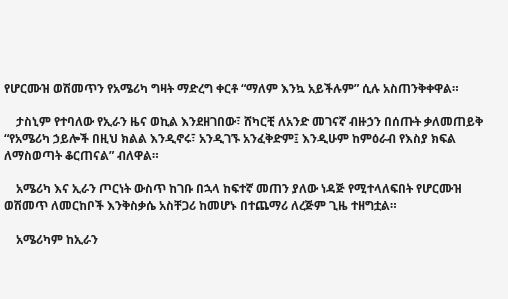የሆርሙዝ ወሽመጥን የአሜሪካ ግዛት ማድረግ ቀርቶ “ማለም እንኳ አይችሉም” ሲሉ አስጠንቅቀዋል።

    ታስኒም የተባለው የኢራን ዜና ወኪል እንደዘገበው፣ ሸካርቺ ለአንድ መገናኛ ብዙኃን በሰጡት ቃለመጠይቅ “የአሜሪካ ኃይሎች በዚህ ክልል እንዲኖሩ፣ አንዲገኙ አንፈቅድም፤ እንዲሁም ከምዕራብ የእስያ ክፍል ለማስወጣት ቆርጠናል” ብለዋል።

    አሜሪካ እና ኢራን ጦርነት ውስጥ ከገቡ በኋላ ከፍተኛ መጠን ያለው ነዳጅ የሚተላለፍበት የሆርሙዝ ወሽመጥ ለመርከቦች እንቅስቃሴ አስቸጋሪ ከመሆኑ በተጨማሪ ለረጅም ጊዜ ተዘግቷል።

    አሜሪካም ከኢራን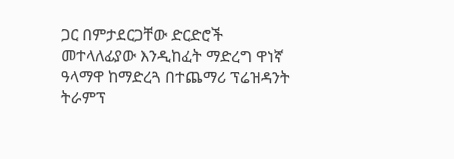ጋር በምታደርጋቸው ድርድሮች መተላለፊያው እንዲከፈት ማድረግ ዋነኛ ዓላማዋ ከማድረጓ በተጨማሪ ፕሬዝዳንት ትራምፕ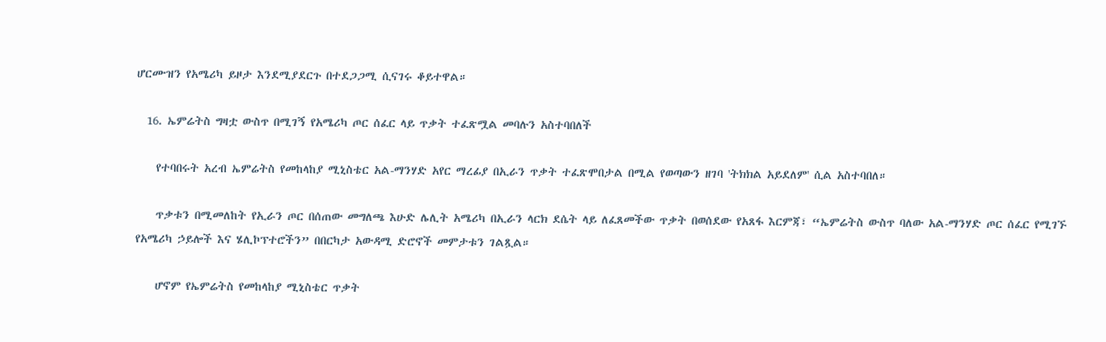ሆርሙዝን የአሜሪካ ይዞታ እንደሚያደርጉ በተደጋጋሚ ሲናገሩ ቆይተዋል።

  16. ኤምሬትስ ግዛቷ ውስጥ በሚገኝ የአሜሪካ ጦር ሰፈር ላይ ጥቃት ተፈጽሟል መባሉን አስተባበለች

    የተባበሩት አረብ ኤምሬትስ የመከላከያ ሚኒስቴር አል-ማንሃድ አየር ማረፊያ በኢራን ጥቃት ተፈጽሞበታል በሚል የወጣውን ዘገባ 'ትክክል አይደለም' ሲል አስተባበለ።

    ጥቃቱን በሚመለከት የኢራን ጦር በሰጠው መግለጫ እሁድ ሌሊት አሜሪካ በኢራን ላርክ ደሴት ላይ ለፈጸመችው ጥቃት በወሰደው የአጸፋ እርምጃ፣ “ኤምሬትስ ውስጥ ባለው አል-ማንሃድ ጦር ሰፈር የሚገኙ የአሜሪካ ኃይሎች እና ሄሊኮፕተሮችን” በበርካታ አውዳሚ ድሮኖች መምታቱን ገልጿል።

    ሆኖም የኤምሬትስ የመከላከያ ሚኒስቴር ጥቃት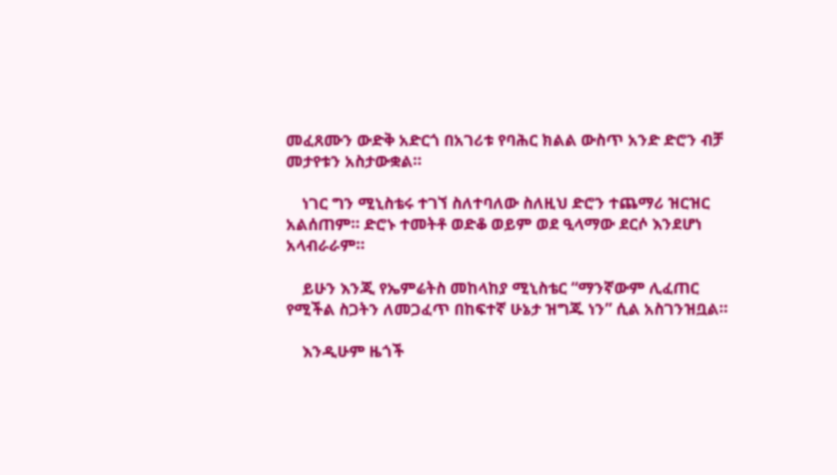መፈጸሙን ውድቅ አድርጎ በአገሪቱ የባሕር ክልል ውስጥ አንድ ድሮን ብቻ መታየቱን አስታውቋል።

    ነገር ግን ሚኒስቴሩ ተገኘ ስለተባለው ስለዚህ ድሮን ተጨማሪ ዝርዝር አልሰጠም። ድሮኑ ተመትቶ ወድቆ ወይም ወደ ዒላማው ደርሶ እንደሆነ አላብራራም።

    ይሁን እንጂ የኤምሬትስ መከላከያ ሚኒስቴር “ማንኛውም ሊፈጠር የሚችል ስጋትን ለመጋፈጥ በከፍተኛ ሁኔታ ዝግጁ ነን” ሲል አስገንዝቧል።

    እንዲሁም ዜጎች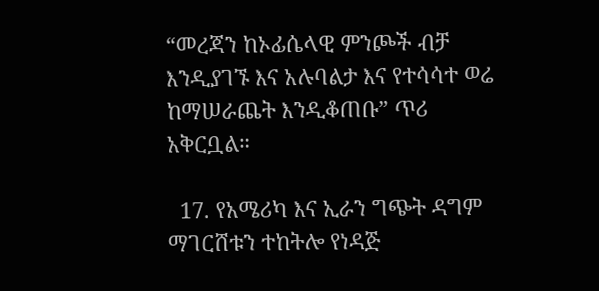“መረጃን ከኦፊሴላዊ ምንጮች ብቻ እንዲያገኙ እና አሉባልታ እና የተሳሳተ ወሬ ከማሠራጨት እንዲቆጠቡ” ጥሪ አቅርቧል።

  17. የአሜሪካ እና ኢራን ግጭት ዳግም ማገርሸቱን ተከትሎ የነዳጅ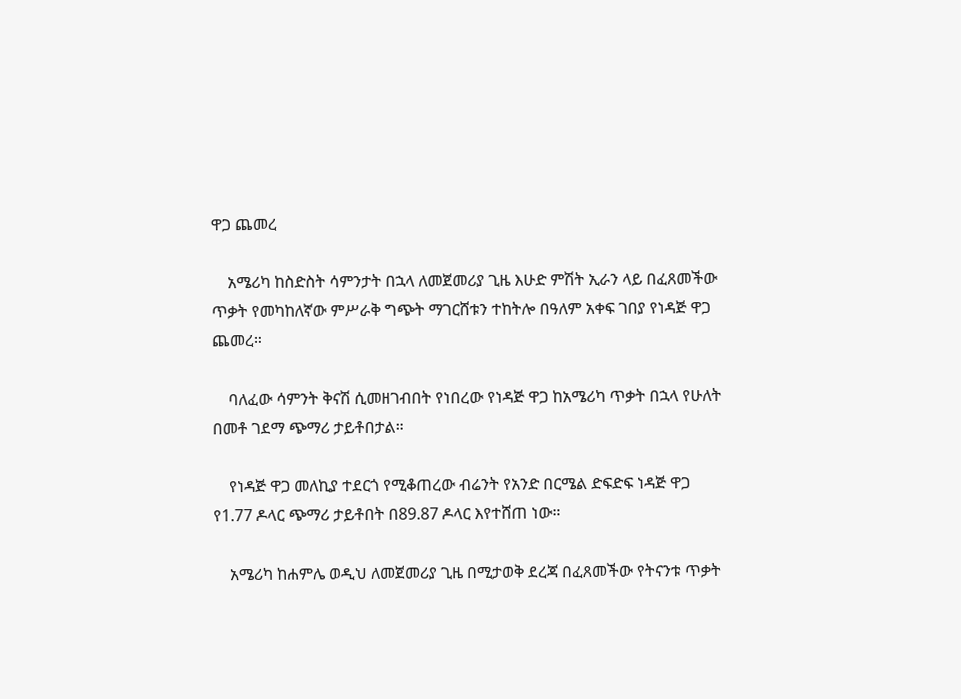ዋጋ ጨመረ

    አሜሪካ ከስድስት ሳምንታት በኋላ ለመጀመሪያ ጊዜ እሁድ ምሽት ኢራን ላይ በፈጸመችው ጥቃት የመካከለኛው ምሥራቅ ግጭት ማገርሸቱን ተከትሎ በዓለም አቀፍ ገበያ የነዳጅ ዋጋ ጨመረ።

    ባለፈው ሳምንት ቅናሽ ሲመዘገብበት የነበረው የነዳጅ ዋጋ ከአሜሪካ ጥቃት በኋላ የሁለት በመቶ ገደማ ጭማሪ ታይቶበታል።

    የነዳጅ ዋጋ መለኪያ ተደርጎ የሚቆጠረው ብሬንት የአንድ በርሜል ድፍድፍ ነዳጅ ዋጋ የ1.77 ዶላር ጭማሪ ታይቶበት በ89.87 ዶላር እየተሸጠ ነው።

    አሜሪካ ከሐምሌ ወዲህ ለመጀመሪያ ጊዜ በሚታወቅ ደረጃ በፈጸመችው የትናንቱ ጥቃት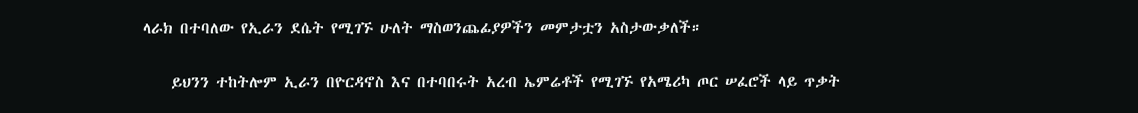ላራክ በተባለው የኢራን ደሴት የሚገኙ ሁለት ማስወንጨፊያዎችን መምታቷን አስታውቃለች።

    ይህንን ተከትሎም ኢራን በዮርዳኖስ እና በተባበሩት አረብ ኤምሬቶች የሚገኙ የአሜሪካ ጦር ሠፈሮች ላይ ጥቃት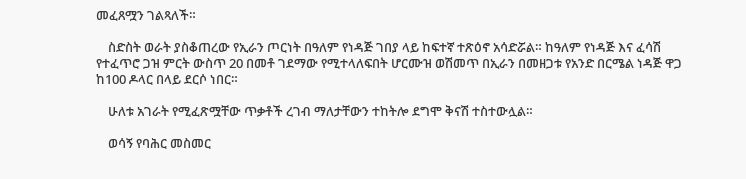መፈጸሟን ገልጻለች።

    ስድስት ወራት ያስቆጠረው የኢራን ጦርነት በዓለም የነዳጅ ገበያ ላይ ከፍተኛ ተጽዕኖ አሳድሯል። ከዓለም የነዳጅ እና ፈሳሽ የተፈጥሮ ጋዝ ምርት ውስጥ 20 በመቶ ገደማው የሚተላለፍበት ሆርሙዝ ወሽመጥ በኢራን በመዘጋቱ የአንድ በርሜል ነዳጅ ዋጋ ከ100 ዶላር በላይ ደርሶ ነበር።

    ሁለቱ አገራት የሚፈጽሟቸው ጥቃቶች ረገብ ማለታቸውን ተከትሎ ደግሞ ቅናሽ ተስተውሏል።

    ወሳኝ የባሕር መስመር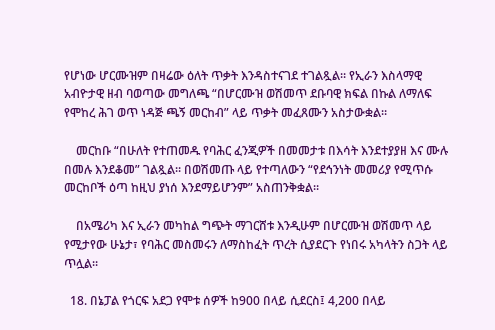የሆነው ሆርሙዝም በዛሬው ዕለት ጥቃት እንዳስተናገደ ተገልጿል። የኢራን እስላማዊ አብዮታዊ ዘብ ባወጣው መግለጫ “በሆርሙዝ ወሽመጥ ደቡባዊ ክፍል በኩል ለማለፍ የሞከረ ሕገ ወጥ ነዳጅ ጫኝ መርከብ” ላይ ጥቃት መፈጸሙን አስታውቋል።

    መርከቡ “በሁለት የተጠመዱ የባሕር ፈንጂዎች በመመታቱ በእሳት እንደተያያዘ እና ሙሉ በመሉ እንደቆመ” ገልጿል። በወሽመጡ ላይ የተጣለውን “የደኅንነት መመሪያ የሚጥሱ መርከቦች ዕጣ ከዚህ ያነሰ እንደማይሆንም” አስጠንቅቋል።

    በአሜሪካ እና ኢራን መካከል ግጭት ማገርሸቱ እንዲሁም በሆርሙዝ ወሽመጥ ላይ የሚታየው ሁኔታ፣ የባሕር መስመሩን ለማስከፈት ጥረት ሲያደርጉ የነበሩ አካላትን ስጋት ላይ ጥሏል።

  18. በኔፓል የጎርፍ አደጋ የሞቱ ሰዎች ከ900 በላይ ሲደርስ፤ 4,200 በላይ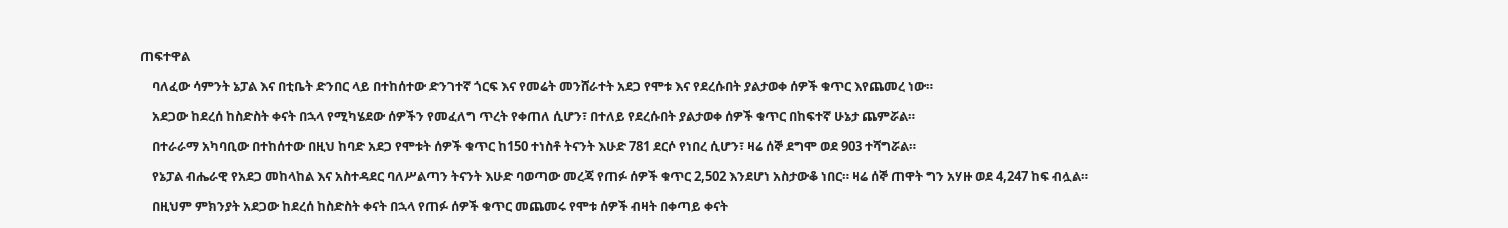ጠፍተዋል

    ባለፈው ሳምንት ኔፓል እና በቲቤት ድንበር ላይ በተከሰተው ድንገተኛ ጎርፍ እና የመሬት መንሸራተት አደጋ የሞቱ እና የደረሱበት ያልታወቀ ሰዎች ቁጥር እየጨመረ ነው።

    አደጋው ከደረሰ ከስድስት ቀናት በኋላ የሚካሄደው ሰዎችን የመፈለግ ጥረት የቀጠለ ሲሆን፣ በተለይ የደረሱበት ያልታወቀ ሰዎች ቁጥር በከፍተኛ ሁኔታ ጨምሯል።

    በተራራማ አካባቢው በተከሰተው በዚህ ከባድ አደጋ የሞቱት ሰዎች ቁጥር ከ150 ተነስቶ ትናንት እሁድ 781 ደርሶ የነበረ ሲሆን፣ ዛሬ ሰኞ ደግሞ ወደ 903 ተሻግሯል።

    የኔፓል ብሔራዊ የአደጋ መከላከል እና አስተዳደር ባለሥልጣን ትናንት እሁድ ባወጣው መረጃ የጠፉ ሰዎች ቁጥር 2,502 እንደሆነ አስታውቆ ነበር። ዛሬ ሰኞ ጠዋት ግን አሃዙ ወደ 4,247 ከፍ ብሏል።

    በዚህም ምክንያት አደጋው ከደረሰ ከስድስት ቀናት በኋላ የጠፉ ሰዎች ቁጥር መጨመሩ የሞቱ ሰዎች ብዛት በቀጣይ ቀናት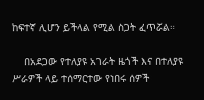ከፍተኛ ሊሆን ይችላል የሚል ስጋት ፈጥሯል።

    በአደጋው የተለያዩ አገራት ዜጎች እና በተለያዩ ሥራዎች ላይ ተሰማርተው የነበሩ ሰዎች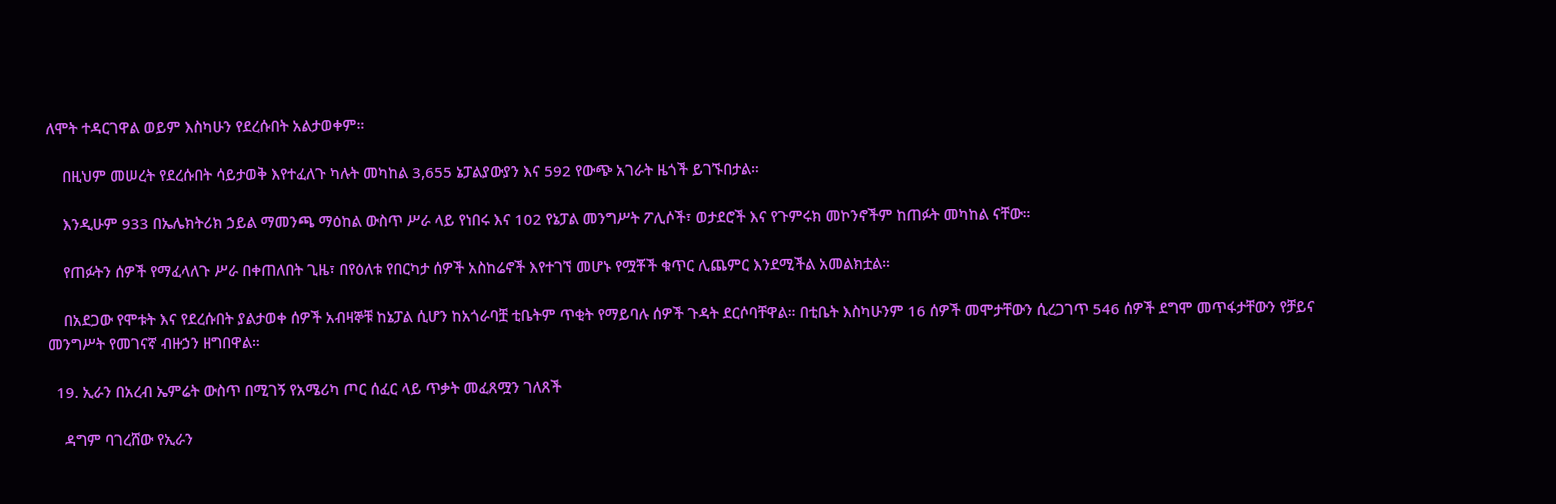ለሞት ተዳርገዋል ወይም እስካሁን የደረሱበት አልታወቀም።

    በዚህም መሠረት የደረሱበት ሳይታወቅ እየተፈለጉ ካሉት መካከል 3,655 ኔፓልያውያን እና 592 የውጭ አገራት ዜጎች ይገኙበታል።

    እንዲሁም 933 በኤሌክትሪክ ኃይል ማመንጫ ማዕከል ውስጥ ሥራ ላይ የነበሩ እና 102 የኔፓል መንግሥት ፖሊሶች፣ ወታደሮች እና የጉምሩክ መኮንኖችም ከጠፉት መካከል ናቸው።

    የጠፉትን ሰዎች የማፈላለጉ ሥራ በቀጠለበት ጊዜ፣ በየዕለቱ የበርካታ ሰዎች አስከሬኖች እየተገኘ መሆኑ የሟቾች ቁጥር ሊጨምር እንደሚችል አመልክቷል።

    በአደጋው የሞቱት እና የደረሱበት ያልታወቀ ሰዎች አብዛኞቹ ከኔፓል ሲሆን ከአጎራባቿ ቲቤትም ጥቂት የማይባሉ ሰዎች ጉዳት ደርሶባቸዋል። በቲቤት እስካሁንም 16 ሰዎች መሞታቸውን ሲረጋገጥ 546 ሰዎች ደግሞ መጥፋታቸውን የቻይና መንግሥት የመገናኛ ብዙኃን ዘግበዋል።

  19. ኢራን በአረብ ኤምሬት ውስጥ በሚገኝ የአሜሪካ ጦር ሰፈር ላይ ጥቃት መፈጸሟን ገለጸች

    ዳግም ባገረሸው የኢራን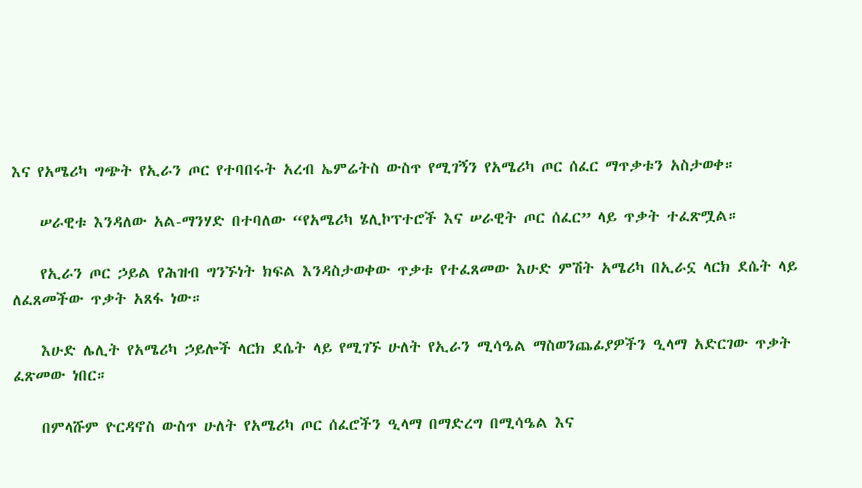እና የአሜሪካ ግጭት የኢራን ጦር የተባበሩት አረብ ኤምሬትስ ውስጥ የሚገኝን የአሜሪካ ጦር ሰፈር ማጥቃቱን አስታወቀ።

    ሠራዊቱ እንዳለው አል-ማንሃድ በተባለው “የአሜሪካ ሄሊኮፕተሮች እና ሠራዊት ጦር ሰፈር” ላይ ጥቃት ተፈጽሟል።

    የኢራን ጦር ኃይል የሕዝብ ግንኙነት ክፍል እንዳስታወቀው ጥቃቱ የተፈጸመው እሁድ ምሽት አሜሪካ በኢራኗ ላርክ ደሴት ላይ ለፈጸመችው ጥቃት አጸፋ ነው።

    እሁድ ሌሊት የአሜሪካ ኃይሎች ላርክ ደሴት ላይ የሚገኙ ሁለት የኢራን ሚሳዔል ማስወንጨፊያዎችን ዒላማ አድርገው ጥቃት ፈጽመው ነበር።

    በምላሹም ዮርዳኖስ ውስጥ ሁለት የአሜሪካ ጦር ሰፈሮችን ዒላማ በማድረግ በሚሳዔል እና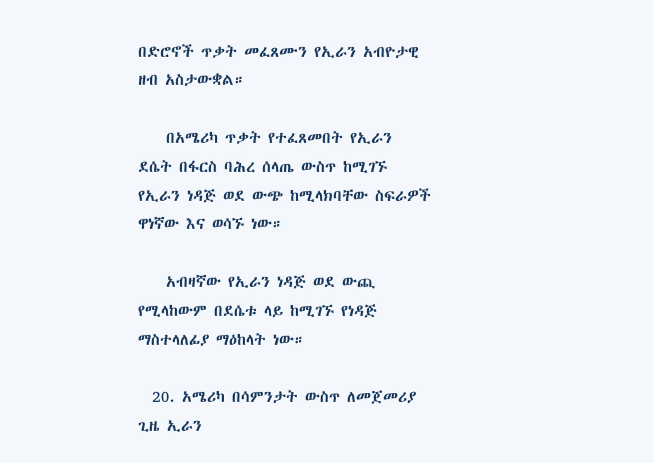በድሮኖች ጥቃት መፈጸሙን የኢራን አብዮታዊ ዘብ አስታውቋል።

    በአሜሪካ ጥቃት የተፈጸመበት የኢራን ደሴት በፋርስ ባሕረ ሰላጤ ውስጥ ከሚገኙ የኢራን ነዳጅ ወደ ውጭ ከሚላክባቸው ስፍራዎች ዋነኛው እና ወሳኙ ነው።

    አብዛኛው የኢራን ነዳጅ ወደ ውጪ የሚላከውም በደሴቱ ላይ ከሚገኙ የነዳጅ ማስተላለፊያ ማዕከላት ነው።

  20. አሜሪካ በሳምንታት ውስጥ ለመጀመሪያ ጊዜ ኢራን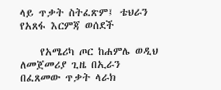ላይ ጥቃት ስትፈጽም፤ ቴህራን የአጸፋ እርምጃ ወሰደች

    የአሜሪካ ጦር ከሐምሌ ወዲህ ለመጀመሪያ ጊዜ በኢራን በፈጸመው ጥቃት ላራክ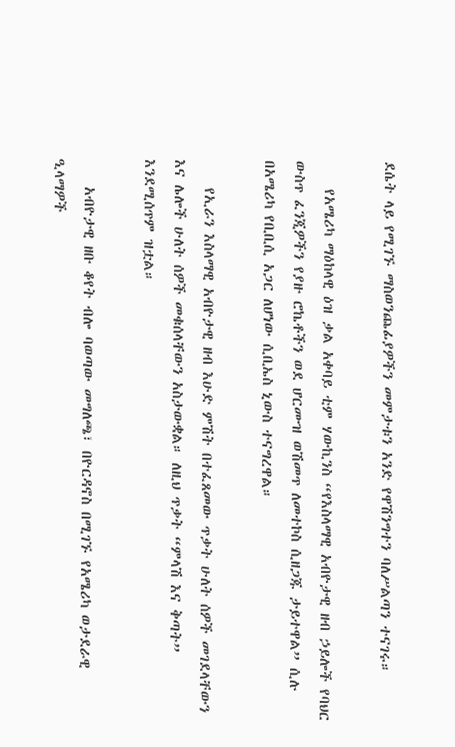ደሴት ላይ የሚገኙ ማስወንጨፊያዎችን መምታቱን አንድ የዋሽንግተን ባለሥልጣን ተናገሩ።

    የአሜሪካ ማዕከላዊ ዕዝ ቃል አቀባይ ቲም ሃውኪንስ “የእስላማዊ አብዮታዊ ዘብ ኃይሎች የባህር ውስጥ ፈንጂዎችን የያዙ ሮኬቶችን ወደ ሆርሙዝ ወሽመጥ ለመተኮስ ሲዘጋጁ ታይተዋል” ሲሉ በአሜሪካ የቢቢሲ አጋር ለሆነው ሲቢኤስ ኒውስ ተናግረዋል።

    የኢራን እስላማዊ አብዮታዊ ዘብ እሁድ ምሽት በተፈጸመው ጥቃት ሁለት ሰዎች መገደላቸውን እና ሌሎች ሁለት ሰዎች መቁሰላቸውን አስታውቋል። ለዚህ ጥቃት “ምላሽ እና ቅጣት” እንደሚሰጥም ዝቷል።

    አብዮታዊ ዘቡ ቆየት ብሎ ባወጣው መግለጫ፣ በዮርዳኖስ በሚገኙ የአሜሪካ ወታደራዊ ዒላማዎች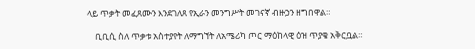ላይ ጥቃት መፈጸሙን እንደገለጸ የኢራን መንግሥት መገናኛ ብዙኃን ዘግበዋል።

    ቢቢሲ ስለ ጥቃቱ አስተያየት ለማግኘት ለአሜሪካ ጦር ማዕከላዊ ዕዝ ጥያቄ አቅርቧል።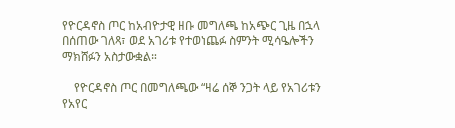የዮርዳኖስ ጦር ከአብዮታዊ ዘቡ መግለጫ ከአጭር ጊዜ በኋላ በሰጠው ገለጻ፣ ወደ አገሪቱ የተወነጨፉ ስምንት ሚሳዔሎችን ማክሸፉን አስታውቋል።

    የዮርዳኖስ ጦር በመግለጫው “ዛሬ ሰኞ ንጋት ላይ የአገሪቱን የአየር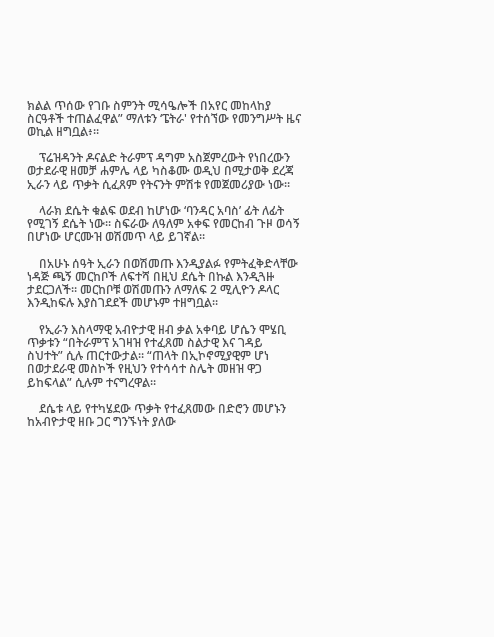ክልል ጥሰው የገቡ ስምንት ሚሳዔሎች በአየር መከላከያ ስርዓቶች ተጠልፈዋል” ማለቱን ‘ፔትራ' የተሰኘው የመንግሥት ዜና ወኪል ዘግቧል፥።

    ፕሬዝዳንት ዶናልድ ትራምፕ ዳግም አስጀምረውት የነበረውን ወታደራዊ ዘመቻ ሐምሌ ላይ ካስቆሙ ወዲህ በሚታወቅ ደረጃ ኢራን ላይ ጥቃት ሲፈጸም የትናንት ምሽቱ የመጀመሪያው ነው።

    ላራክ ደሴት ቁልፍ ወደብ ከሆነው ‘ባንዳር አባስ’ ፊት ለፊት የሚገኝ ደሴት ነው። ስፍራው ለዓለም አቀፍ የመርከብ ጉዞ ወሳኝ በሆነው ሆርሙዝ ወሽመጥ ላይ ይገኛል።

    በአሁኑ ሰዓት ኢራን በወሽመጡ እንዲያልፉ የምትፈቅድላቸው ነዳጅ ጫኝ መርከቦች ለፍተሻ በዚህ ደሴት በኩል እንዲጓዙ ታደርጋለች። መርከቦቹ ወሽመጡን ለማለፍ 2 ሚሊዮን ዶላር እንዲከፍሉ እያስገደደች መሆኑም ተዘግቧል።

    የኢራን እስላማዊ አብዮታዊ ዘብ ቃል አቀባይ ሆሴን ሞሄቢ ጥቃቱን “በትራምፕ አገዛዝ የተፈጸመ ስልታዊ እና ገዳይ ስህተት” ሲሉ ጠርተውታል። “ጠላት በኢኮኖሚያዊም ሆነ በወታደራዊ መስኮች የዚህን የተሳሳተ ስሌት መዘዝ ዋጋ ይከፍላል” ሲሉም ተናግረዋል።

    ደሴቱ ላይ የተካሄደው ጥቃት የተፈጸመው በድሮን መሆኑን ከአብዮታዊ ዘቡ ጋር ግንኙነት ያለው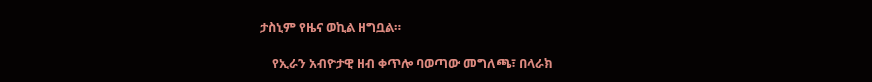ታስኒም የዜና ወኪል ዘግቧል።

    የኢራን አብዮታዊ ዘብ ቀጥሎ ባወጣው መግለጫ፣ በላራክ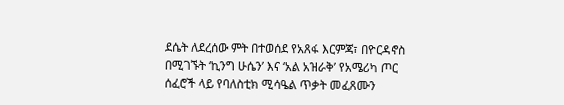ደሴት ለደረሰው ምት በተወሰደ የአጸፋ እርምጃ፣ በዮርዳኖስ በሚገኙት ‘ኪንግ ሁሴን’ እና ‘አል አዝራቅ’ የአሜሪካ ጦር ሰፈሮች ላይ የባለስቲክ ሚሳዔል ጥቃት መፈጸሙን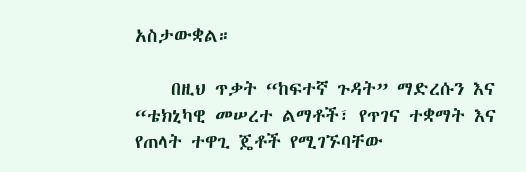አስታውቋል።

    በዚህ ጥቃት “ከፍተኛ ጉዳት” ማድረሱን እና “ቴክኒካዊ መሠረተ ልማቶች፣ የጥገና ተቋማት እና የጠላት ተዋጊ ጄቶች የሚገኙባቸው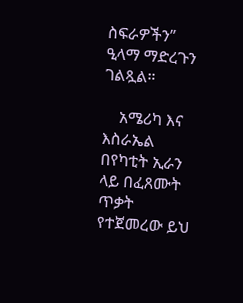ስፍራዎችን” ዒላማ ማድረጉን ገልጿል።

    አሜሪካ እና እስራኤል በየካቲት ኢራን ላይ በፈጸሙት ጥቃት የተጀመረው ይህ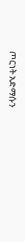ጦርነት አድማሱን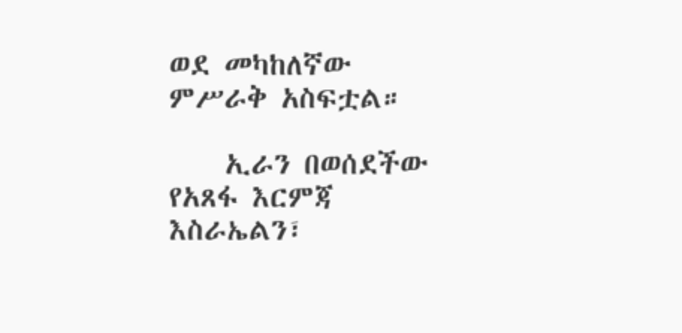ወደ መካከለኛው ምሥራቅ አስፍቷል።

    ኢራን በወሰደችው የአጸፋ እርምጃ እስራኤልን፣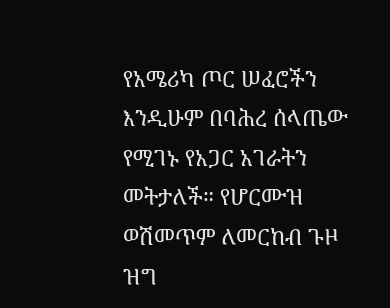የአሜሪካ ጦር ሠፈሮችን እንዲሁም በባሕረ ሰላጤው የሚገኑ የአጋር አገራትን መትታለች። የሆርሙዝ ወሽመጥም ለመርከብ ጉዞ ዝግ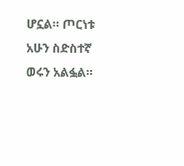ሆኗል። ጦርነቱ አሁን ስድስተኛ ወሩን አልፏል።